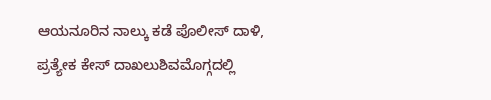ಆಯನೂರಿನ ನಾಲ್ಕು ಕಡೆ ಪೊಲೀಸ್ ದಾಳಿ, ಪ್ರತ್ಯೇಕ ಕೇಸ್ ದಾಖಲುಶಿವಮೊಗ್ಗದಲ್ಲಿ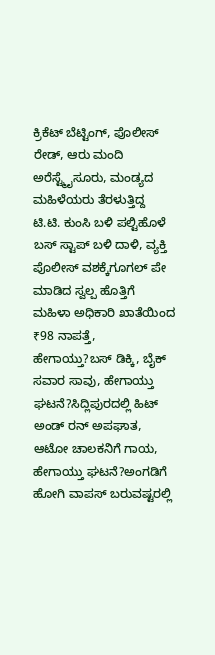ಕ್ರಿಕೆಟ್ ಬೆಟ್ಟಿಂಗ್, ಪೊಲೀಸ್ ರೇಡ್, ಆರು ಮಂದಿ ಅರೆಸ್ಟ್ಮೈಸೂರು, ಮಂಡ್ಯದ ಮಹಿಳೆಯರು ತೆರಳುತ್ತಿದ್ದ ಟಿ.ಟಿ. ಕುಂಸಿ ಬಳಿ ಪಲ್ಟಿಹೊಳೆ ಬಸ್ ಸ್ಟಾಪ್ ಬಳಿ ದಾಳಿ, ವ್ಯಕ್ತಿ ಪೊಲೀಸ್ ವಶಕ್ಕೆಗೂಗಲ್ ಪೇ ಮಾಡಿದ ಸ್ವಲ್ಪ ಹೊತ್ತಿಗೆ ಮಹಿಳಾ ಅಧಿಕಾರಿ ಖಾತೆಯಿಂದ ₹98 ನಾಪತ್ತೆ, ಹೇಗಾಯ್ತು?ಬಸ್ ಡಿಕ್ಕಿ, ಬೈಕ್ ಸವಾರ ಸಾವು, ಹೇಗಾಯ್ತು ಘಟನೆ?ಸಿದ್ಲಿಪುರದಲ್ಲಿ ಹಿಟ್ ಅಂಡ್ ರನ್ ಅಪಘಾತ, ಆಟೋ ಚಾಲಕನಿಗೆ ಗಾಯ, ಹೇಗಾಯ್ತು ಘಟನೆ?ಅಂಗಡಿಗೆ ಹೋಗಿ ವಾಪಸ್ ಬರುವಷ್ಟರಲ್ಲಿ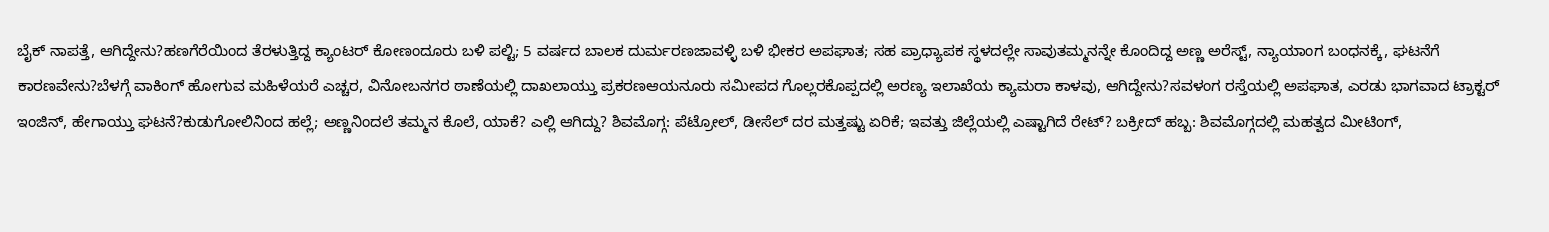ಬೈಕ್ ನಾಪತ್ತೆ, ಆಗಿದ್ದೇನು?ಹಣಗೆರೆಯಿಂದ ತೆರಳುತ್ತಿದ್ದ ಕ್ಯಾಂಟರ್ ಕೋಣಂದೂರು ಬಳಿ ಪಲ್ಟಿ; 5 ವರ್ಷದ ಬಾಲಕ ದುರ್ಮರಣಜಾವಳ್ಳಿ ಬಳಿ ಭೀಕರ ಅಪಘಾತ; ಸಹ ಪ್ರಾಧ್ಯಾಪಕ ಸ್ಥಳದಲ್ಲೇ ಸಾವುತಮ್ಮನನ್ನೇ ಕೊಂದಿದ್ದ ಅಣ್ಣ ಅರೆಸ್ಟ್, ನ್ಯಾಯಾಂಗ ಬಂಧನಕ್ಕೆ, ಘಟನೆಗೆ ಕಾರಣವೇನು?ಬೆಳಗ್ಗೆ ವಾಕಿಂಗ್ ಹೋಗುವ ಮಹಿಳೆಯರೆ ಎಚ್ಚರ, ವಿನೋಬನಗರ ಠಾಣೆಯಲ್ಲಿ ದಾಖಲಾಯ್ತು ಪ್ರಕರಣಆಯನೂರು ಸಮೀಪದ ಗೊಲ್ಲರಕೊಪ್ಪದಲ್ಲಿ ಅರಣ್ಯ ಇಲಾಖೆಯ ಕ್ಯಾಮರಾ ಕಾಳವು, ಆಗಿದ್ದೇನು?ಸವಳಂಗ ರಸ್ತೆಯಲ್ಲಿ ಅಪಘಾತ, ಎರಡು ಭಾಗವಾದ ಟ್ರಾಕ್ಟರ್ ಇಂಜಿನ್, ಹೇಗಾಯ್ತು ಘಟನೆ?ಕುಡುಗೋಲಿನಿಂದ ಹಲ್ಲೆ; ಅಣ್ಣನಿಂದಲೆ ತಮ್ಮನ ಕೊಲೆ, ಯಾಕೆ? ಎಲ್ಲಿ ಆಗಿದ್ದು? ಶಿವಮೊಗ್ಗ: ಪೆಟ್ರೋಲ್, ಡೀಸೆಲ್ ದರ ಮತ್ತಷ್ಟು ಏರಿಕೆ; ಇವತ್ತು ಜಿಲ್ಲೆಯಲ್ಲಿ ಎಷ್ಟಾಗಿದೆ ರೇಟ್? ಬಕ್ರೀದ್ ಹಬ್ಬ: ಶಿವಮೊಗ್ಗದಲ್ಲಿ ಮಹತ್ವದ ಮೀಟಿಂಗ್,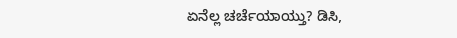ಏನೆಲ್ಲ ಚರ್ಚೆಯಾಯ್ತು? ಡಿಸಿ,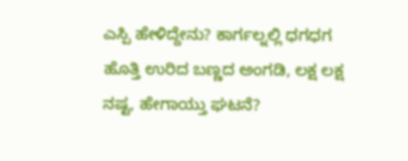ಎಸ್ಪಿ ಹೇಳಿದ್ದೇನು? ಕಾರ್ಗಲ್ನಲ್ಲಿ ಧಗಧಗ ಹೊತ್ತಿ ಉರಿದ ಬಣ್ಣದ ಅಂಗಡಿ, ಲಕ್ಷ ಲಕ್ಷ ನಷ್ಟ, ಹೇಗಾಯ್ತು ಘಟನೆ?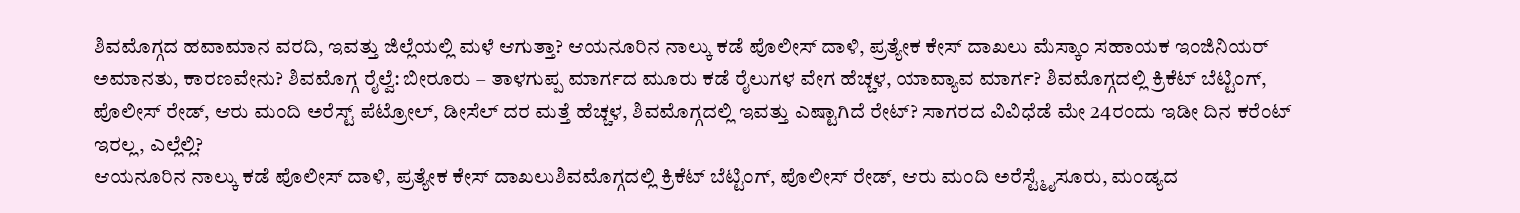ಶಿವಮೊಗ್ಗದ ಹವಾಮಾನ ವರದಿ, ಇವತ್ತು ಜಿಲ್ಲೆಯಲ್ಲಿ ಮಳೆ ಆಗುತ್ತಾ? ಆಯನೂರಿನ ನಾಲ್ಕು ಕಡೆ ಪೊಲೀಸ್ ದಾಳಿ, ಪ್ರತ್ಯೇಕ ಕೇಸ್ ದಾಖಲು ಮೆಸ್ಕಾಂ ಸಹಾಯಕ ಇಂಜಿನಿಯರ್ ಅಮಾನತು, ಕಾರಣವೇನು? ಶಿವಮೊಗ್ಗ ರೈಲ್ವೆ: ಬೀರೂರು – ತಾಳಗುಪ್ಪ ಮಾರ್ಗದ ಮೂರು ಕಡೆ ರೈಲುಗಳ ವೇಗ ಹೆಚ್ಚಳ, ಯಾವ್ಯಾವ ಮಾರ್ಗ? ಶಿವಮೊಗ್ಗದಲ್ಲಿ ಕ್ರಿಕೆಟ್ ಬೆಟ್ಟಿಂಗ್, ಪೊಲೀಸ್ ರೇಡ್, ಆರು ಮಂದಿ ಅರೆಸ್ಟ್ ಪೆಟ್ರೋಲ್, ಡೀಸೆಲ್ ದರ ಮತ್ತೆ ಹೆಚ್ಚಳ, ಶಿವಮೊಗ್ಗದಲ್ಲಿ ಇವತ್ತು ಎಷ್ಟಾಗಿದೆ ರೇಟ್? ಸಾಗರದ ವಿವಿಧೆಡೆ ಮೇ 24ರಂದು ಇಡೀ ದಿನ ಕರೆಂಟ್ ಇರಲ್ಲ, ಎಲ್ಲೆಲ್ಲಿ?
ಆಯನೂರಿನ ನಾಲ್ಕು ಕಡೆ ಪೊಲೀಸ್ ದಾಳಿ, ಪ್ರತ್ಯೇಕ ಕೇಸ್ ದಾಖಲುಶಿವಮೊಗ್ಗದಲ್ಲಿ ಕ್ರಿಕೆಟ್ ಬೆಟ್ಟಿಂಗ್, ಪೊಲೀಸ್ ರೇಡ್, ಆರು ಮಂದಿ ಅರೆಸ್ಟ್ಮೈಸೂರು, ಮಂಡ್ಯದ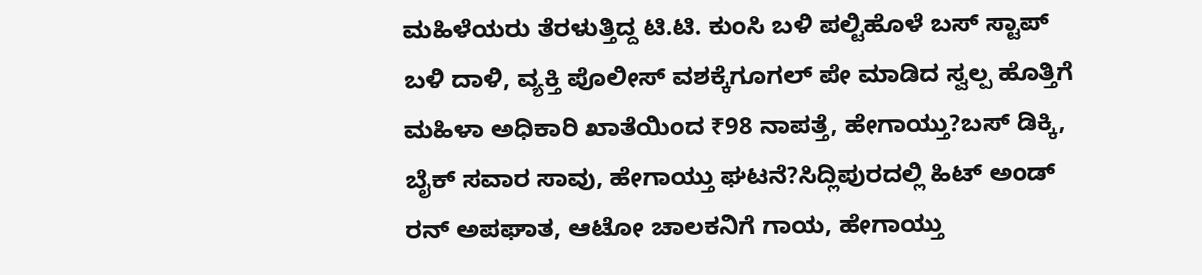ಮಹಿಳೆಯರು ತೆರಳುತ್ತಿದ್ದ ಟಿ.ಟಿ. ಕುಂಸಿ ಬಳಿ ಪಲ್ಟಿಹೊಳೆ ಬಸ್ ಸ್ಟಾಪ್ ಬಳಿ ದಾಳಿ, ವ್ಯಕ್ತಿ ಪೊಲೀಸ್ ವಶಕ್ಕೆಗೂಗಲ್ ಪೇ ಮಾಡಿದ ಸ್ವಲ್ಪ ಹೊತ್ತಿಗೆ ಮಹಿಳಾ ಅಧಿಕಾರಿ ಖಾತೆಯಿಂದ ₹98 ನಾಪತ್ತೆ, ಹೇಗಾಯ್ತು?ಬಸ್ ಡಿಕ್ಕಿ, ಬೈಕ್ ಸವಾರ ಸಾವು, ಹೇಗಾಯ್ತು ಘಟನೆ?ಸಿದ್ಲಿಪುರದಲ್ಲಿ ಹಿಟ್ ಅಂಡ್ ರನ್ ಅಪಘಾತ, ಆಟೋ ಚಾಲಕನಿಗೆ ಗಾಯ, ಹೇಗಾಯ್ತು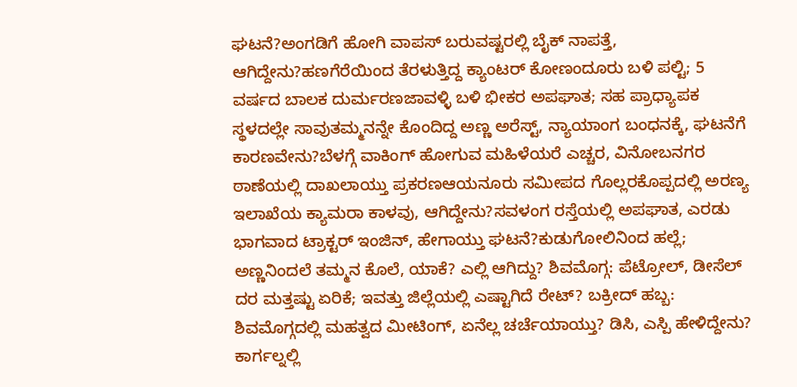ಘಟನೆ?ಅಂಗಡಿಗೆ ಹೋಗಿ ವಾಪಸ್ ಬರುವಷ್ಟರಲ್ಲಿ ಬೈಕ್ ನಾಪತ್ತೆ, ಆಗಿದ್ದೇನು?ಹಣಗೆರೆಯಿಂದ ತೆರಳುತ್ತಿದ್ದ ಕ್ಯಾಂಟರ್ ಕೋಣಂದೂರು ಬಳಿ ಪಲ್ಟಿ; 5 ವರ್ಷದ ಬಾಲಕ ದುರ್ಮರಣಜಾವಳ್ಳಿ ಬಳಿ ಭೀಕರ ಅಪಘಾತ; ಸಹ ಪ್ರಾಧ್ಯಾಪಕ ಸ್ಥಳದಲ್ಲೇ ಸಾವುತಮ್ಮನನ್ನೇ ಕೊಂದಿದ್ದ ಅಣ್ಣ ಅರೆಸ್ಟ್, ನ್ಯಾಯಾಂಗ ಬಂಧನಕ್ಕೆ, ಘಟನೆಗೆ ಕಾರಣವೇನು?ಬೆಳಗ್ಗೆ ವಾಕಿಂಗ್ ಹೋಗುವ ಮಹಿಳೆಯರೆ ಎಚ್ಚರ, ವಿನೋಬನಗರ ಠಾಣೆಯಲ್ಲಿ ದಾಖಲಾಯ್ತು ಪ್ರಕರಣಆಯನೂರು ಸಮೀಪದ ಗೊಲ್ಲರಕೊಪ್ಪದಲ್ಲಿ ಅರಣ್ಯ ಇಲಾಖೆಯ ಕ್ಯಾಮರಾ ಕಾಳವು, ಆಗಿದ್ದೇನು?ಸವಳಂಗ ರಸ್ತೆಯಲ್ಲಿ ಅಪಘಾತ, ಎರಡು ಭಾಗವಾದ ಟ್ರಾಕ್ಟರ್ ಇಂಜಿನ್, ಹೇಗಾಯ್ತು ಘಟನೆ?ಕುಡುಗೋಲಿನಿಂದ ಹಲ್ಲೆ; ಅಣ್ಣನಿಂದಲೆ ತಮ್ಮನ ಕೊಲೆ, ಯಾಕೆ? ಎಲ್ಲಿ ಆಗಿದ್ದು? ಶಿವಮೊಗ್ಗ: ಪೆಟ್ರೋಲ್, ಡೀಸೆಲ್ ದರ ಮತ್ತಷ್ಟು ಏರಿಕೆ; ಇವತ್ತು ಜಿಲ್ಲೆಯಲ್ಲಿ ಎಷ್ಟಾಗಿದೆ ರೇಟ್? ಬಕ್ರೀದ್ ಹಬ್ಬ: ಶಿವಮೊಗ್ಗದಲ್ಲಿ ಮಹತ್ವದ ಮೀಟಿಂಗ್, ಏನೆಲ್ಲ ಚರ್ಚೆಯಾಯ್ತು? ಡಿಸಿ, ಎಸ್ಪಿ ಹೇಳಿದ್ದೇನು? ಕಾರ್ಗಲ್ನಲ್ಲಿ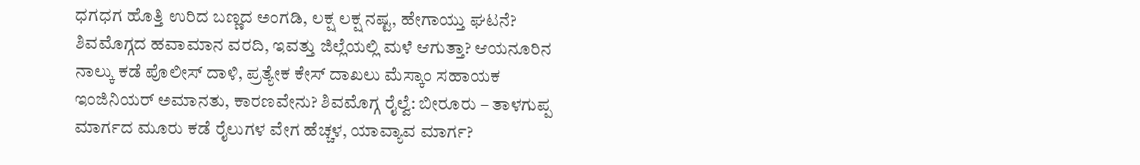ಧಗಧಗ ಹೊತ್ತಿ ಉರಿದ ಬಣ್ಣದ ಅಂಗಡಿ, ಲಕ್ಷ ಲಕ್ಷ ನಷ್ಟ, ಹೇಗಾಯ್ತು ಘಟನೆ? ಶಿವಮೊಗ್ಗದ ಹವಾಮಾನ ವರದಿ, ಇವತ್ತು ಜಿಲ್ಲೆಯಲ್ಲಿ ಮಳೆ ಆಗುತ್ತಾ? ಆಯನೂರಿನ ನಾಲ್ಕು ಕಡೆ ಪೊಲೀಸ್ ದಾಳಿ, ಪ್ರತ್ಯೇಕ ಕೇಸ್ ದಾಖಲು ಮೆಸ್ಕಾಂ ಸಹಾಯಕ ಇಂಜಿನಿಯರ್ ಅಮಾನತು, ಕಾರಣವೇನು? ಶಿವಮೊಗ್ಗ ರೈಲ್ವೆ: ಬೀರೂರು – ತಾಳಗುಪ್ಪ ಮಾರ್ಗದ ಮೂರು ಕಡೆ ರೈಲುಗಳ ವೇಗ ಹೆಚ್ಚಳ, ಯಾವ್ಯಾವ ಮಾರ್ಗ?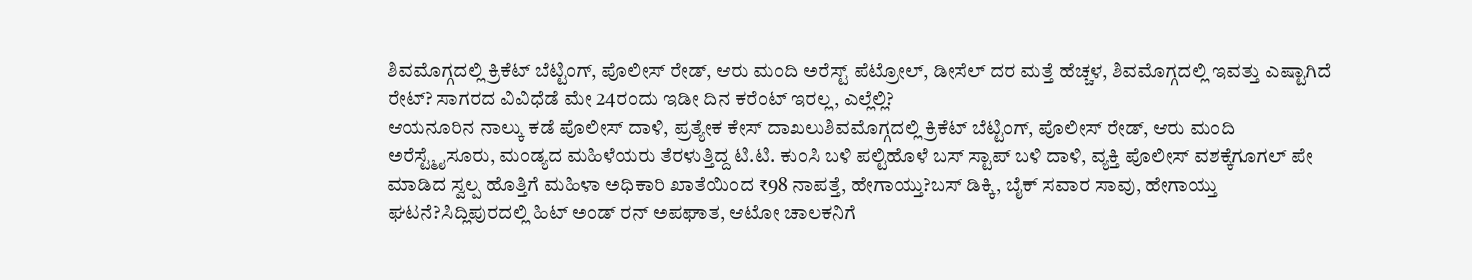ಶಿವಮೊಗ್ಗದಲ್ಲಿ ಕ್ರಿಕೆಟ್ ಬೆಟ್ಟಿಂಗ್, ಪೊಲೀಸ್ ರೇಡ್, ಆರು ಮಂದಿ ಅರೆಸ್ಟ್ ಪೆಟ್ರೋಲ್, ಡೀಸೆಲ್ ದರ ಮತ್ತೆ ಹೆಚ್ಚಳ, ಶಿವಮೊಗ್ಗದಲ್ಲಿ ಇವತ್ತು ಎಷ್ಟಾಗಿದೆ ರೇಟ್? ಸಾಗರದ ವಿವಿಧೆಡೆ ಮೇ 24ರಂದು ಇಡೀ ದಿನ ಕರೆಂಟ್ ಇರಲ್ಲ, ಎಲ್ಲೆಲ್ಲಿ?
ಆಯನೂರಿನ ನಾಲ್ಕು ಕಡೆ ಪೊಲೀಸ್ ದಾಳಿ, ಪ್ರತ್ಯೇಕ ಕೇಸ್ ದಾಖಲುಶಿವಮೊಗ್ಗದಲ್ಲಿ ಕ್ರಿಕೆಟ್ ಬೆಟ್ಟಿಂಗ್, ಪೊಲೀಸ್ ರೇಡ್, ಆರು ಮಂದಿ ಅರೆಸ್ಟ್ಮೈಸೂರು, ಮಂಡ್ಯದ ಮಹಿಳೆಯರು ತೆರಳುತ್ತಿದ್ದ ಟಿ.ಟಿ. ಕುಂಸಿ ಬಳಿ ಪಲ್ಟಿಹೊಳೆ ಬಸ್ ಸ್ಟಾಪ್ ಬಳಿ ದಾಳಿ, ವ್ಯಕ್ತಿ ಪೊಲೀಸ್ ವಶಕ್ಕೆಗೂಗಲ್ ಪೇ ಮಾಡಿದ ಸ್ವಲ್ಪ ಹೊತ್ತಿಗೆ ಮಹಿಳಾ ಅಧಿಕಾರಿ ಖಾತೆಯಿಂದ ₹98 ನಾಪತ್ತೆ, ಹೇಗಾಯ್ತು?ಬಸ್ ಡಿಕ್ಕಿ, ಬೈಕ್ ಸವಾರ ಸಾವು, ಹೇಗಾಯ್ತು ಘಟನೆ?ಸಿದ್ಲಿಪುರದಲ್ಲಿ ಹಿಟ್ ಅಂಡ್ ರನ್ ಅಪಘಾತ, ಆಟೋ ಚಾಲಕನಿಗೆ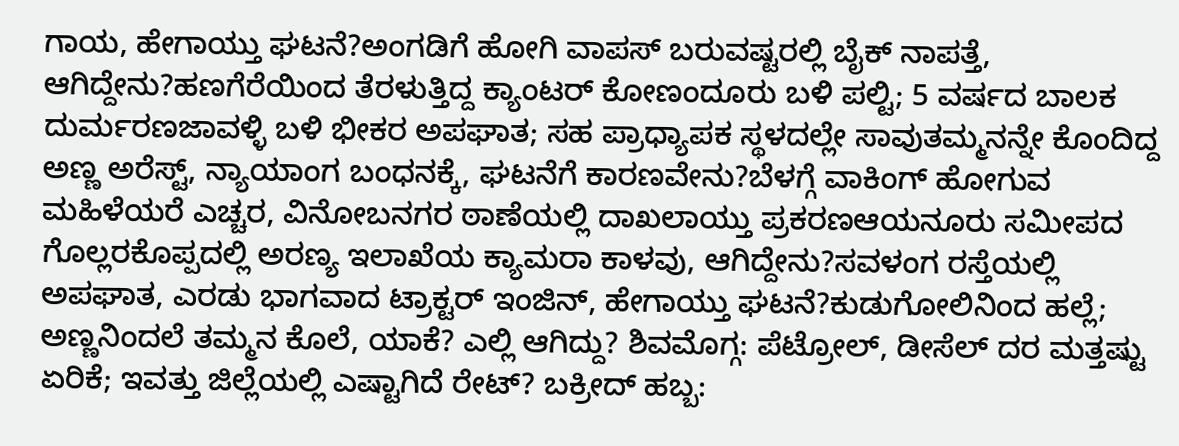ಗಾಯ, ಹೇಗಾಯ್ತು ಘಟನೆ?ಅಂಗಡಿಗೆ ಹೋಗಿ ವಾಪಸ್ ಬರುವಷ್ಟರಲ್ಲಿ ಬೈಕ್ ನಾಪತ್ತೆ, ಆಗಿದ್ದೇನು?ಹಣಗೆರೆಯಿಂದ ತೆರಳುತ್ತಿದ್ದ ಕ್ಯಾಂಟರ್ ಕೋಣಂದೂರು ಬಳಿ ಪಲ್ಟಿ; 5 ವರ್ಷದ ಬಾಲಕ ದುರ್ಮರಣಜಾವಳ್ಳಿ ಬಳಿ ಭೀಕರ ಅಪಘಾತ; ಸಹ ಪ್ರಾಧ್ಯಾಪಕ ಸ್ಥಳದಲ್ಲೇ ಸಾವುತಮ್ಮನನ್ನೇ ಕೊಂದಿದ್ದ ಅಣ್ಣ ಅರೆಸ್ಟ್, ನ್ಯಾಯಾಂಗ ಬಂಧನಕ್ಕೆ, ಘಟನೆಗೆ ಕಾರಣವೇನು?ಬೆಳಗ್ಗೆ ವಾಕಿಂಗ್ ಹೋಗುವ ಮಹಿಳೆಯರೆ ಎಚ್ಚರ, ವಿನೋಬನಗರ ಠಾಣೆಯಲ್ಲಿ ದಾಖಲಾಯ್ತು ಪ್ರಕರಣಆಯನೂರು ಸಮೀಪದ ಗೊಲ್ಲರಕೊಪ್ಪದಲ್ಲಿ ಅರಣ್ಯ ಇಲಾಖೆಯ ಕ್ಯಾಮರಾ ಕಾಳವು, ಆಗಿದ್ದೇನು?ಸವಳಂಗ ರಸ್ತೆಯಲ್ಲಿ ಅಪಘಾತ, ಎರಡು ಭಾಗವಾದ ಟ್ರಾಕ್ಟರ್ ಇಂಜಿನ್, ಹೇಗಾಯ್ತು ಘಟನೆ?ಕುಡುಗೋಲಿನಿಂದ ಹಲ್ಲೆ; ಅಣ್ಣನಿಂದಲೆ ತಮ್ಮನ ಕೊಲೆ, ಯಾಕೆ? ಎಲ್ಲಿ ಆಗಿದ್ದು? ಶಿವಮೊಗ್ಗ: ಪೆಟ್ರೋಲ್, ಡೀಸೆಲ್ ದರ ಮತ್ತಷ್ಟು ಏರಿಕೆ; ಇವತ್ತು ಜಿಲ್ಲೆಯಲ್ಲಿ ಎಷ್ಟಾಗಿದೆ ರೇಟ್? ಬಕ್ರೀದ್ ಹಬ್ಬ: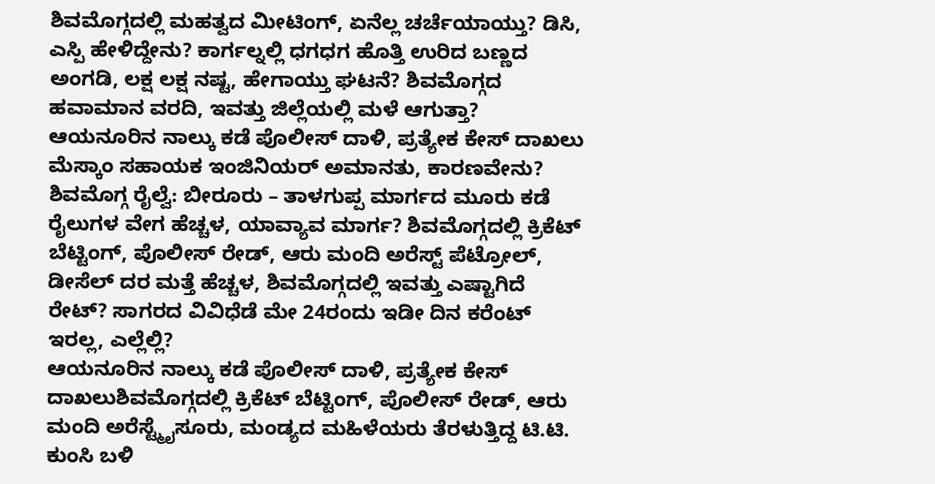ಶಿವಮೊಗ್ಗದಲ್ಲಿ ಮಹತ್ವದ ಮೀಟಿಂಗ್, ಏನೆಲ್ಲ ಚರ್ಚೆಯಾಯ್ತು? ಡಿಸಿ, ಎಸ್ಪಿ ಹೇಳಿದ್ದೇನು? ಕಾರ್ಗಲ್ನಲ್ಲಿ ಧಗಧಗ ಹೊತ್ತಿ ಉರಿದ ಬಣ್ಣದ ಅಂಗಡಿ, ಲಕ್ಷ ಲಕ್ಷ ನಷ್ಟ, ಹೇಗಾಯ್ತು ಘಟನೆ? ಶಿವಮೊಗ್ಗದ ಹವಾಮಾನ ವರದಿ, ಇವತ್ತು ಜಿಲ್ಲೆಯಲ್ಲಿ ಮಳೆ ಆಗುತ್ತಾ? ಆಯನೂರಿನ ನಾಲ್ಕು ಕಡೆ ಪೊಲೀಸ್ ದಾಳಿ, ಪ್ರತ್ಯೇಕ ಕೇಸ್ ದಾಖಲು ಮೆಸ್ಕಾಂ ಸಹಾಯಕ ಇಂಜಿನಿಯರ್ ಅಮಾನತು, ಕಾರಣವೇನು? ಶಿವಮೊಗ್ಗ ರೈಲ್ವೆ: ಬೀರೂರು – ತಾಳಗುಪ್ಪ ಮಾರ್ಗದ ಮೂರು ಕಡೆ ರೈಲುಗಳ ವೇಗ ಹೆಚ್ಚಳ, ಯಾವ್ಯಾವ ಮಾರ್ಗ? ಶಿವಮೊಗ್ಗದಲ್ಲಿ ಕ್ರಿಕೆಟ್ ಬೆಟ್ಟಿಂಗ್, ಪೊಲೀಸ್ ರೇಡ್, ಆರು ಮಂದಿ ಅರೆಸ್ಟ್ ಪೆಟ್ರೋಲ್, ಡೀಸೆಲ್ ದರ ಮತ್ತೆ ಹೆಚ್ಚಳ, ಶಿವಮೊಗ್ಗದಲ್ಲಿ ಇವತ್ತು ಎಷ್ಟಾಗಿದೆ ರೇಟ್? ಸಾಗರದ ವಿವಿಧೆಡೆ ಮೇ 24ರಂದು ಇಡೀ ದಿನ ಕರೆಂಟ್ ಇರಲ್ಲ, ಎಲ್ಲೆಲ್ಲಿ?
ಆಯನೂರಿನ ನಾಲ್ಕು ಕಡೆ ಪೊಲೀಸ್ ದಾಳಿ, ಪ್ರತ್ಯೇಕ ಕೇಸ್ ದಾಖಲುಶಿವಮೊಗ್ಗದಲ್ಲಿ ಕ್ರಿಕೆಟ್ ಬೆಟ್ಟಿಂಗ್, ಪೊಲೀಸ್ ರೇಡ್, ಆರು ಮಂದಿ ಅರೆಸ್ಟ್ಮೈಸೂರು, ಮಂಡ್ಯದ ಮಹಿಳೆಯರು ತೆರಳುತ್ತಿದ್ದ ಟಿ.ಟಿ. ಕುಂಸಿ ಬಳಿ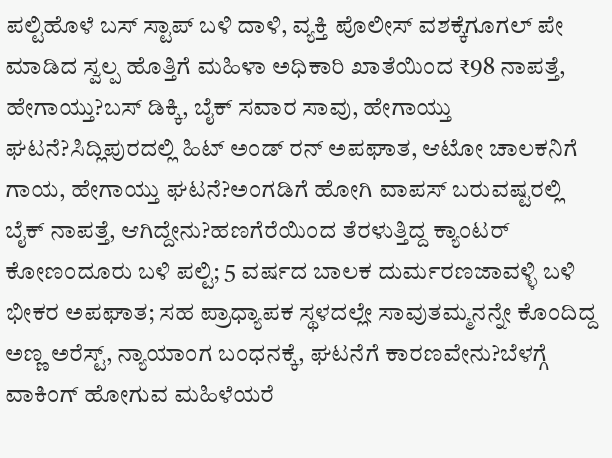ಪಲ್ಟಿಹೊಳೆ ಬಸ್ ಸ್ಟಾಪ್ ಬಳಿ ದಾಳಿ, ವ್ಯಕ್ತಿ ಪೊಲೀಸ್ ವಶಕ್ಕೆಗೂಗಲ್ ಪೇ ಮಾಡಿದ ಸ್ವಲ್ಪ ಹೊತ್ತಿಗೆ ಮಹಿಳಾ ಅಧಿಕಾರಿ ಖಾತೆಯಿಂದ ₹98 ನಾಪತ್ತೆ, ಹೇಗಾಯ್ತು?ಬಸ್ ಡಿಕ್ಕಿ, ಬೈಕ್ ಸವಾರ ಸಾವು, ಹೇಗಾಯ್ತು ಘಟನೆ?ಸಿದ್ಲಿಪುರದಲ್ಲಿ ಹಿಟ್ ಅಂಡ್ ರನ್ ಅಪಘಾತ, ಆಟೋ ಚಾಲಕನಿಗೆ ಗಾಯ, ಹೇಗಾಯ್ತು ಘಟನೆ?ಅಂಗಡಿಗೆ ಹೋಗಿ ವಾಪಸ್ ಬರುವಷ್ಟರಲ್ಲಿ ಬೈಕ್ ನಾಪತ್ತೆ, ಆಗಿದ್ದೇನು?ಹಣಗೆರೆಯಿಂದ ತೆರಳುತ್ತಿದ್ದ ಕ್ಯಾಂಟರ್ ಕೋಣಂದೂರು ಬಳಿ ಪಲ್ಟಿ; 5 ವರ್ಷದ ಬಾಲಕ ದುರ್ಮರಣಜಾವಳ್ಳಿ ಬಳಿ ಭೀಕರ ಅಪಘಾತ; ಸಹ ಪ್ರಾಧ್ಯಾಪಕ ಸ್ಥಳದಲ್ಲೇ ಸಾವುತಮ್ಮನನ್ನೇ ಕೊಂದಿದ್ದ ಅಣ್ಣ ಅರೆಸ್ಟ್, ನ್ಯಾಯಾಂಗ ಬಂಧನಕ್ಕೆ, ಘಟನೆಗೆ ಕಾರಣವೇನು?ಬೆಳಗ್ಗೆ ವಾಕಿಂಗ್ ಹೋಗುವ ಮಹಿಳೆಯರೆ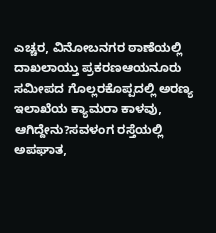ಎಚ್ಚರ, ವಿನೋಬನಗರ ಠಾಣೆಯಲ್ಲಿ ದಾಖಲಾಯ್ತು ಪ್ರಕರಣಆಯನೂರು ಸಮೀಪದ ಗೊಲ್ಲರಕೊಪ್ಪದಲ್ಲಿ ಅರಣ್ಯ ಇಲಾಖೆಯ ಕ್ಯಾಮರಾ ಕಾಳವು, ಆಗಿದ್ದೇನು?ಸವಳಂಗ ರಸ್ತೆಯಲ್ಲಿ ಅಪಘಾತ,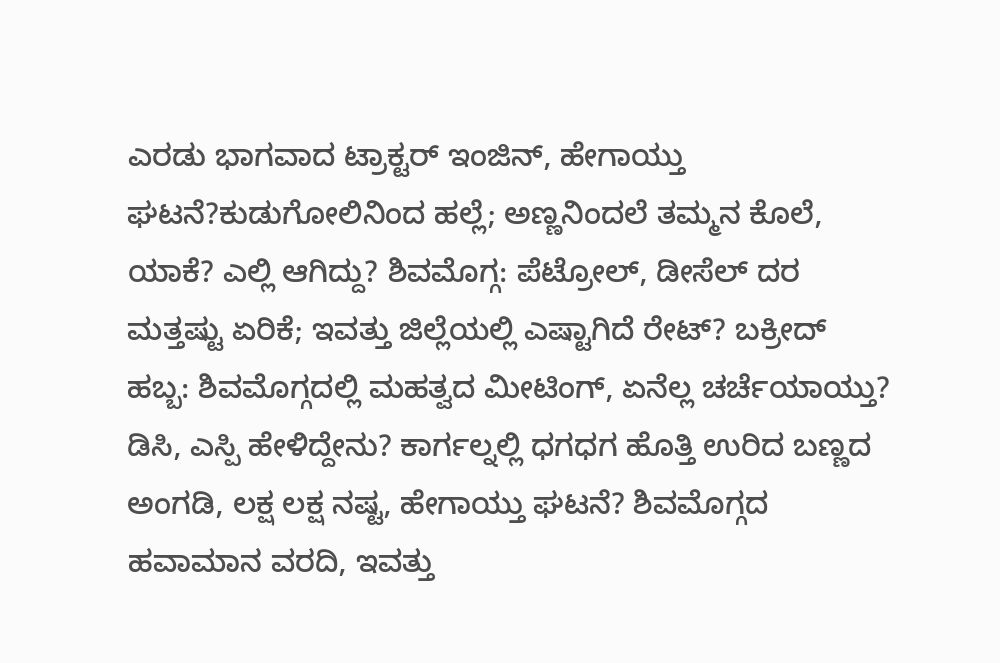ಎರಡು ಭಾಗವಾದ ಟ್ರಾಕ್ಟರ್ ಇಂಜಿನ್, ಹೇಗಾಯ್ತು ಘಟನೆ?ಕುಡುಗೋಲಿನಿಂದ ಹಲ್ಲೆ; ಅಣ್ಣನಿಂದಲೆ ತಮ್ಮನ ಕೊಲೆ, ಯಾಕೆ? ಎಲ್ಲಿ ಆಗಿದ್ದು? ಶಿವಮೊಗ್ಗ: ಪೆಟ್ರೋಲ್, ಡೀಸೆಲ್ ದರ ಮತ್ತಷ್ಟು ಏರಿಕೆ; ಇವತ್ತು ಜಿಲ್ಲೆಯಲ್ಲಿ ಎಷ್ಟಾಗಿದೆ ರೇಟ್? ಬಕ್ರೀದ್ ಹಬ್ಬ: ಶಿವಮೊಗ್ಗದಲ್ಲಿ ಮಹತ್ವದ ಮೀಟಿಂಗ್, ಏನೆಲ್ಲ ಚರ್ಚೆಯಾಯ್ತು? ಡಿಸಿ, ಎಸ್ಪಿ ಹೇಳಿದ್ದೇನು? ಕಾರ್ಗಲ್ನಲ್ಲಿ ಧಗಧಗ ಹೊತ್ತಿ ಉರಿದ ಬಣ್ಣದ ಅಂಗಡಿ, ಲಕ್ಷ ಲಕ್ಷ ನಷ್ಟ, ಹೇಗಾಯ್ತು ಘಟನೆ? ಶಿವಮೊಗ್ಗದ ಹವಾಮಾನ ವರದಿ, ಇವತ್ತು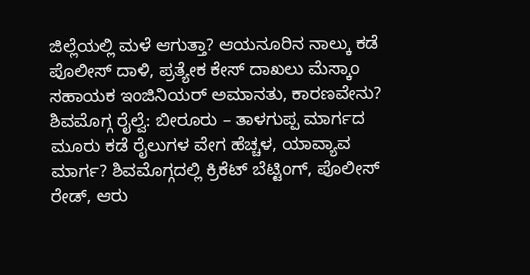ಜಿಲ್ಲೆಯಲ್ಲಿ ಮಳೆ ಆಗುತ್ತಾ? ಆಯನೂರಿನ ನಾಲ್ಕು ಕಡೆ ಪೊಲೀಸ್ ದಾಳಿ, ಪ್ರತ್ಯೇಕ ಕೇಸ್ ದಾಖಲು ಮೆಸ್ಕಾಂ ಸಹಾಯಕ ಇಂಜಿನಿಯರ್ ಅಮಾನತು, ಕಾರಣವೇನು? ಶಿವಮೊಗ್ಗ ರೈಲ್ವೆ: ಬೀರೂರು – ತಾಳಗುಪ್ಪ ಮಾರ್ಗದ ಮೂರು ಕಡೆ ರೈಲುಗಳ ವೇಗ ಹೆಚ್ಚಳ, ಯಾವ್ಯಾವ ಮಾರ್ಗ? ಶಿವಮೊಗ್ಗದಲ್ಲಿ ಕ್ರಿಕೆಟ್ ಬೆಟ್ಟಿಂಗ್, ಪೊಲೀಸ್ ರೇಡ್, ಆರು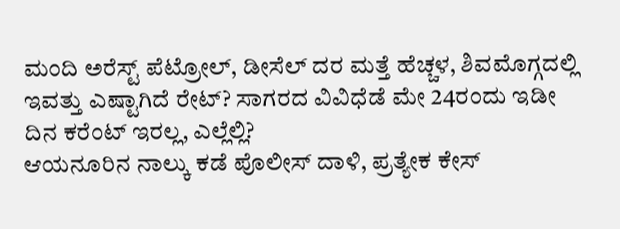ಮಂದಿ ಅರೆಸ್ಟ್ ಪೆಟ್ರೋಲ್, ಡೀಸೆಲ್ ದರ ಮತ್ತೆ ಹೆಚ್ಚಳ, ಶಿವಮೊಗ್ಗದಲ್ಲಿ ಇವತ್ತು ಎಷ್ಟಾಗಿದೆ ರೇಟ್? ಸಾಗರದ ವಿವಿಧೆಡೆ ಮೇ 24ರಂದು ಇಡೀ ದಿನ ಕರೆಂಟ್ ಇರಲ್ಲ, ಎಲ್ಲೆಲ್ಲಿ?
ಆಯನೂರಿನ ನಾಲ್ಕು ಕಡೆ ಪೊಲೀಸ್ ದಾಳಿ, ಪ್ರತ್ಯೇಕ ಕೇಸ್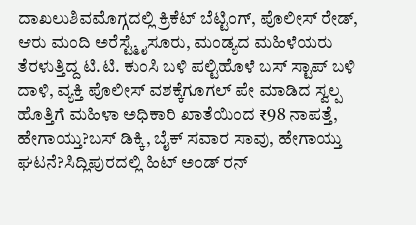ದಾಖಲುಶಿವಮೊಗ್ಗದಲ್ಲಿ ಕ್ರಿಕೆಟ್ ಬೆಟ್ಟಿಂಗ್, ಪೊಲೀಸ್ ರೇಡ್, ಆರು ಮಂದಿ ಅರೆಸ್ಟ್ಮೈಸೂರು, ಮಂಡ್ಯದ ಮಹಿಳೆಯರು ತೆರಳುತ್ತಿದ್ದ ಟಿ.ಟಿ. ಕುಂಸಿ ಬಳಿ ಪಲ್ಟಿಹೊಳೆ ಬಸ್ ಸ್ಟಾಪ್ ಬಳಿ ದಾಳಿ, ವ್ಯಕ್ತಿ ಪೊಲೀಸ್ ವಶಕ್ಕೆಗೂಗಲ್ ಪೇ ಮಾಡಿದ ಸ್ವಲ್ಪ ಹೊತ್ತಿಗೆ ಮಹಿಳಾ ಅಧಿಕಾರಿ ಖಾತೆಯಿಂದ ₹98 ನಾಪತ್ತೆ, ಹೇಗಾಯ್ತು?ಬಸ್ ಡಿಕ್ಕಿ, ಬೈಕ್ ಸವಾರ ಸಾವು, ಹೇಗಾಯ್ತು ಘಟನೆ?ಸಿದ್ಲಿಪುರದಲ್ಲಿ ಹಿಟ್ ಅಂಡ್ ರನ್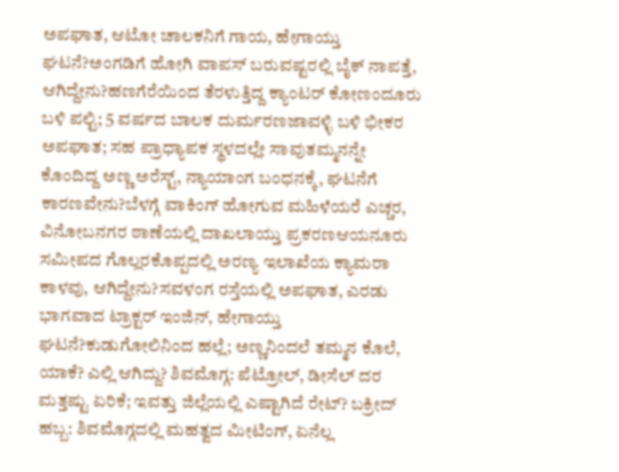ಅಪಘಾತ, ಆಟೋ ಚಾಲಕನಿಗೆ ಗಾಯ, ಹೇಗಾಯ್ತು ಘಟನೆ?ಅಂಗಡಿಗೆ ಹೋಗಿ ವಾಪಸ್ ಬರುವಷ್ಟರಲ್ಲಿ ಬೈಕ್ ನಾಪತ್ತೆ, ಆಗಿದ್ದೇನು?ಹಣಗೆರೆಯಿಂದ ತೆರಳುತ್ತಿದ್ದ ಕ್ಯಾಂಟರ್ ಕೋಣಂದೂರು ಬಳಿ ಪಲ್ಟಿ; 5 ವರ್ಷದ ಬಾಲಕ ದುರ್ಮರಣಜಾವಳ್ಳಿ ಬಳಿ ಭೀಕರ ಅಪಘಾತ; ಸಹ ಪ್ರಾಧ್ಯಾಪಕ ಸ್ಥಳದಲ್ಲೇ ಸಾವುತಮ್ಮನನ್ನೇ ಕೊಂದಿದ್ದ ಅಣ್ಣ ಅರೆಸ್ಟ್, ನ್ಯಾಯಾಂಗ ಬಂಧನಕ್ಕೆ, ಘಟನೆಗೆ ಕಾರಣವೇನು?ಬೆಳಗ್ಗೆ ವಾಕಿಂಗ್ ಹೋಗುವ ಮಹಿಳೆಯರೆ ಎಚ್ಚರ, ವಿನೋಬನಗರ ಠಾಣೆಯಲ್ಲಿ ದಾಖಲಾಯ್ತು ಪ್ರಕರಣಆಯನೂರು ಸಮೀಪದ ಗೊಲ್ಲರಕೊಪ್ಪದಲ್ಲಿ ಅರಣ್ಯ ಇಲಾಖೆಯ ಕ್ಯಾಮರಾ ಕಾಳವು, ಆಗಿದ್ದೇನು?ಸವಳಂಗ ರಸ್ತೆಯಲ್ಲಿ ಅಪಘಾತ, ಎರಡು ಭಾಗವಾದ ಟ್ರಾಕ್ಟರ್ ಇಂಜಿನ್, ಹೇಗಾಯ್ತು ಘಟನೆ?ಕುಡುಗೋಲಿನಿಂದ ಹಲ್ಲೆ; ಅಣ್ಣನಿಂದಲೆ ತಮ್ಮನ ಕೊಲೆ, ಯಾಕೆ? ಎಲ್ಲಿ ಆಗಿದ್ದು? ಶಿವಮೊಗ್ಗ: ಪೆಟ್ರೋಲ್, ಡೀಸೆಲ್ ದರ ಮತ್ತಷ್ಟು ಏರಿಕೆ; ಇವತ್ತು ಜಿಲ್ಲೆಯಲ್ಲಿ ಎಷ್ಟಾಗಿದೆ ರೇಟ್? ಬಕ್ರೀದ್ ಹಬ್ಬ: ಶಿವಮೊಗ್ಗದಲ್ಲಿ ಮಹತ್ವದ ಮೀಟಿಂಗ್, ಏನೆಲ್ಲ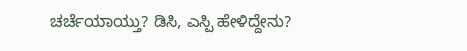ಚರ್ಚೆಯಾಯ್ತು? ಡಿಸಿ, ಎಸ್ಪಿ ಹೇಳಿದ್ದೇನು?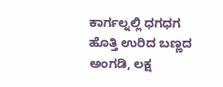ಕಾರ್ಗಲ್ನಲ್ಲಿ ಧಗಧಗ ಹೊತ್ತಿ ಉರಿದ ಬಣ್ಣದ ಅಂಗಡಿ, ಲಕ್ಷ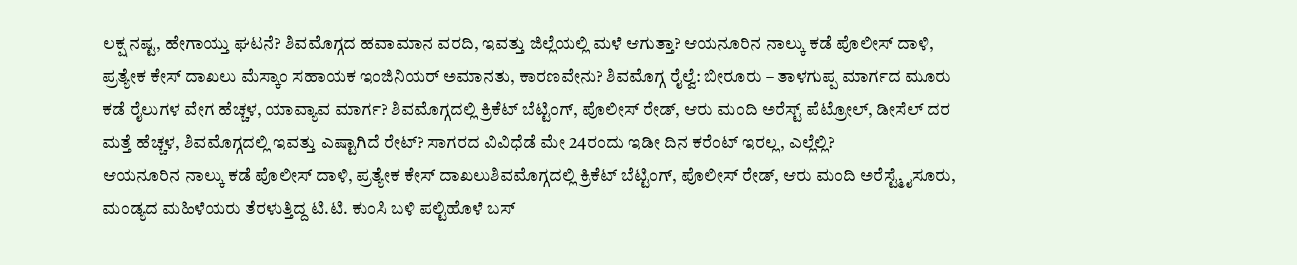ಲಕ್ಷ ನಷ್ಟ, ಹೇಗಾಯ್ತು ಘಟನೆ? ಶಿವಮೊಗ್ಗದ ಹವಾಮಾನ ವರದಿ, ಇವತ್ತು ಜಿಲ್ಲೆಯಲ್ಲಿ ಮಳೆ ಆಗುತ್ತಾ? ಆಯನೂರಿನ ನಾಲ್ಕು ಕಡೆ ಪೊಲೀಸ್ ದಾಳಿ, ಪ್ರತ್ಯೇಕ ಕೇಸ್ ದಾಖಲು ಮೆಸ್ಕಾಂ ಸಹಾಯಕ ಇಂಜಿನಿಯರ್ ಅಮಾನತು, ಕಾರಣವೇನು? ಶಿವಮೊಗ್ಗ ರೈಲ್ವೆ: ಬೀರೂರು – ತಾಳಗುಪ್ಪ ಮಾರ್ಗದ ಮೂರು ಕಡೆ ರೈಲುಗಳ ವೇಗ ಹೆಚ್ಚಳ, ಯಾವ್ಯಾವ ಮಾರ್ಗ? ಶಿವಮೊಗ್ಗದಲ್ಲಿ ಕ್ರಿಕೆಟ್ ಬೆಟ್ಟಿಂಗ್, ಪೊಲೀಸ್ ರೇಡ್, ಆರು ಮಂದಿ ಅರೆಸ್ಟ್ ಪೆಟ್ರೋಲ್, ಡೀಸೆಲ್ ದರ ಮತ್ತೆ ಹೆಚ್ಚಳ, ಶಿವಮೊಗ್ಗದಲ್ಲಿ ಇವತ್ತು ಎಷ್ಟಾಗಿದೆ ರೇಟ್? ಸಾಗರದ ವಿವಿಧೆಡೆ ಮೇ 24ರಂದು ಇಡೀ ದಿನ ಕರೆಂಟ್ ಇರಲ್ಲ, ಎಲ್ಲೆಲ್ಲಿ?
ಆಯನೂರಿನ ನಾಲ್ಕು ಕಡೆ ಪೊಲೀಸ್ ದಾಳಿ, ಪ್ರತ್ಯೇಕ ಕೇಸ್ ದಾಖಲುಶಿವಮೊಗ್ಗದಲ್ಲಿ ಕ್ರಿಕೆಟ್ ಬೆಟ್ಟಿಂಗ್, ಪೊಲೀಸ್ ರೇಡ್, ಆರು ಮಂದಿ ಅರೆಸ್ಟ್ಮೈಸೂರು, ಮಂಡ್ಯದ ಮಹಿಳೆಯರು ತೆರಳುತ್ತಿದ್ದ ಟಿ.ಟಿ. ಕುಂಸಿ ಬಳಿ ಪಲ್ಟಿಹೊಳೆ ಬಸ್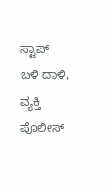ಸ್ಟಾಪ್ ಬಳಿ ದಾಳಿ, ವ್ಯಕ್ತಿ ಪೊಲೀಸ್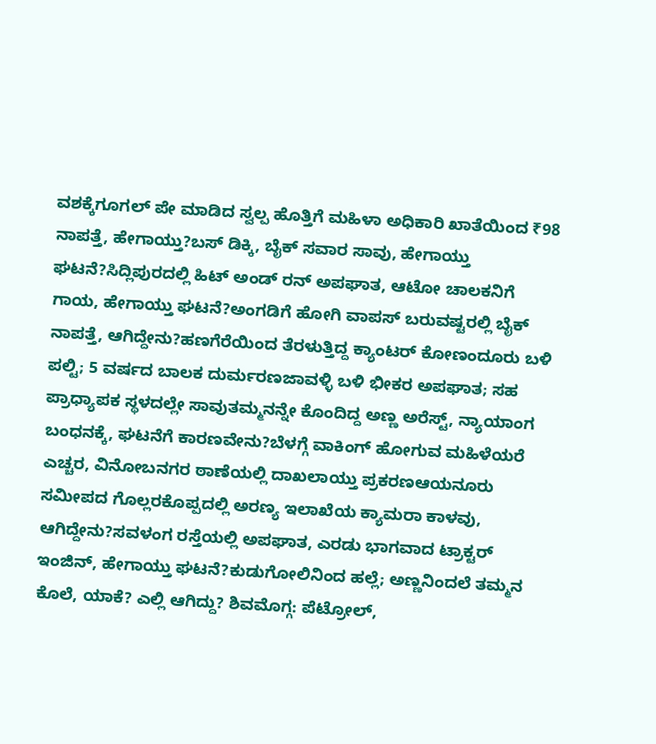ವಶಕ್ಕೆಗೂಗಲ್ ಪೇ ಮಾಡಿದ ಸ್ವಲ್ಪ ಹೊತ್ತಿಗೆ ಮಹಿಳಾ ಅಧಿಕಾರಿ ಖಾತೆಯಿಂದ ₹98 ನಾಪತ್ತೆ, ಹೇಗಾಯ್ತು?ಬಸ್ ಡಿಕ್ಕಿ, ಬೈಕ್ ಸವಾರ ಸಾವು, ಹೇಗಾಯ್ತು ಘಟನೆ?ಸಿದ್ಲಿಪುರದಲ್ಲಿ ಹಿಟ್ ಅಂಡ್ ರನ್ ಅಪಘಾತ, ಆಟೋ ಚಾಲಕನಿಗೆ ಗಾಯ, ಹೇಗಾಯ್ತು ಘಟನೆ?ಅಂಗಡಿಗೆ ಹೋಗಿ ವಾಪಸ್ ಬರುವಷ್ಟರಲ್ಲಿ ಬೈಕ್ ನಾಪತ್ತೆ, ಆಗಿದ್ದೇನು?ಹಣಗೆರೆಯಿಂದ ತೆರಳುತ್ತಿದ್ದ ಕ್ಯಾಂಟರ್ ಕೋಣಂದೂರು ಬಳಿ ಪಲ್ಟಿ; 5 ವರ್ಷದ ಬಾಲಕ ದುರ್ಮರಣಜಾವಳ್ಳಿ ಬಳಿ ಭೀಕರ ಅಪಘಾತ; ಸಹ ಪ್ರಾಧ್ಯಾಪಕ ಸ್ಥಳದಲ್ಲೇ ಸಾವುತಮ್ಮನನ್ನೇ ಕೊಂದಿದ್ದ ಅಣ್ಣ ಅರೆಸ್ಟ್, ನ್ಯಾಯಾಂಗ ಬಂಧನಕ್ಕೆ, ಘಟನೆಗೆ ಕಾರಣವೇನು?ಬೆಳಗ್ಗೆ ವಾಕಿಂಗ್ ಹೋಗುವ ಮಹಿಳೆಯರೆ ಎಚ್ಚರ, ವಿನೋಬನಗರ ಠಾಣೆಯಲ್ಲಿ ದಾಖಲಾಯ್ತು ಪ್ರಕರಣಆಯನೂರು ಸಮೀಪದ ಗೊಲ್ಲರಕೊಪ್ಪದಲ್ಲಿ ಅರಣ್ಯ ಇಲಾಖೆಯ ಕ್ಯಾಮರಾ ಕಾಳವು, ಆಗಿದ್ದೇನು?ಸವಳಂಗ ರಸ್ತೆಯಲ್ಲಿ ಅಪಘಾತ, ಎರಡು ಭಾಗವಾದ ಟ್ರಾಕ್ಟರ್ ಇಂಜಿನ್, ಹೇಗಾಯ್ತು ಘಟನೆ?ಕುಡುಗೋಲಿನಿಂದ ಹಲ್ಲೆ; ಅಣ್ಣನಿಂದಲೆ ತಮ್ಮನ ಕೊಲೆ, ಯಾಕೆ? ಎಲ್ಲಿ ಆಗಿದ್ದು? ಶಿವಮೊಗ್ಗ: ಪೆಟ್ರೋಲ್,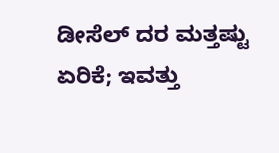ಡೀಸೆಲ್ ದರ ಮತ್ತಷ್ಟು ಏರಿಕೆ; ಇವತ್ತು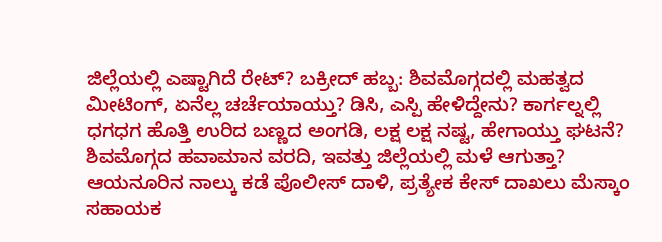ಜಿಲ್ಲೆಯಲ್ಲಿ ಎಷ್ಟಾಗಿದೆ ರೇಟ್? ಬಕ್ರೀದ್ ಹಬ್ಬ: ಶಿವಮೊಗ್ಗದಲ್ಲಿ ಮಹತ್ವದ ಮೀಟಿಂಗ್, ಏನೆಲ್ಲ ಚರ್ಚೆಯಾಯ್ತು? ಡಿಸಿ, ಎಸ್ಪಿ ಹೇಳಿದ್ದೇನು? ಕಾರ್ಗಲ್ನಲ್ಲಿ ಧಗಧಗ ಹೊತ್ತಿ ಉರಿದ ಬಣ್ಣದ ಅಂಗಡಿ, ಲಕ್ಷ ಲಕ್ಷ ನಷ್ಟ, ಹೇಗಾಯ್ತು ಘಟನೆ? ಶಿವಮೊಗ್ಗದ ಹವಾಮಾನ ವರದಿ, ಇವತ್ತು ಜಿಲ್ಲೆಯಲ್ಲಿ ಮಳೆ ಆಗುತ್ತಾ? ಆಯನೂರಿನ ನಾಲ್ಕು ಕಡೆ ಪೊಲೀಸ್ ದಾಳಿ, ಪ್ರತ್ಯೇಕ ಕೇಸ್ ದಾಖಲು ಮೆಸ್ಕಾಂ ಸಹಾಯಕ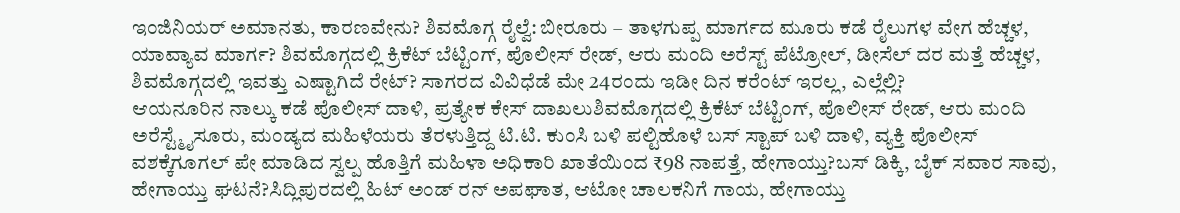ಇಂಜಿನಿಯರ್ ಅಮಾನತು, ಕಾರಣವೇನು? ಶಿವಮೊಗ್ಗ ರೈಲ್ವೆ: ಬೀರೂರು – ತಾಳಗುಪ್ಪ ಮಾರ್ಗದ ಮೂರು ಕಡೆ ರೈಲುಗಳ ವೇಗ ಹೆಚ್ಚಳ, ಯಾವ್ಯಾವ ಮಾರ್ಗ? ಶಿವಮೊಗ್ಗದಲ್ಲಿ ಕ್ರಿಕೆಟ್ ಬೆಟ್ಟಿಂಗ್, ಪೊಲೀಸ್ ರೇಡ್, ಆರು ಮಂದಿ ಅರೆಸ್ಟ್ ಪೆಟ್ರೋಲ್, ಡೀಸೆಲ್ ದರ ಮತ್ತೆ ಹೆಚ್ಚಳ, ಶಿವಮೊಗ್ಗದಲ್ಲಿ ಇವತ್ತು ಎಷ್ಟಾಗಿದೆ ರೇಟ್? ಸಾಗರದ ವಿವಿಧೆಡೆ ಮೇ 24ರಂದು ಇಡೀ ದಿನ ಕರೆಂಟ್ ಇರಲ್ಲ, ಎಲ್ಲೆಲ್ಲಿ?
ಆಯನೂರಿನ ನಾಲ್ಕು ಕಡೆ ಪೊಲೀಸ್ ದಾಳಿ, ಪ್ರತ್ಯೇಕ ಕೇಸ್ ದಾಖಲುಶಿವಮೊಗ್ಗದಲ್ಲಿ ಕ್ರಿಕೆಟ್ ಬೆಟ್ಟಿಂಗ್, ಪೊಲೀಸ್ ರೇಡ್, ಆರು ಮಂದಿ ಅರೆಸ್ಟ್ಮೈಸೂರು, ಮಂಡ್ಯದ ಮಹಿಳೆಯರು ತೆರಳುತ್ತಿದ್ದ ಟಿ.ಟಿ. ಕುಂಸಿ ಬಳಿ ಪಲ್ಟಿಹೊಳೆ ಬಸ್ ಸ್ಟಾಪ್ ಬಳಿ ದಾಳಿ, ವ್ಯಕ್ತಿ ಪೊಲೀಸ್ ವಶಕ್ಕೆಗೂಗಲ್ ಪೇ ಮಾಡಿದ ಸ್ವಲ್ಪ ಹೊತ್ತಿಗೆ ಮಹಿಳಾ ಅಧಿಕಾರಿ ಖಾತೆಯಿಂದ ₹98 ನಾಪತ್ತೆ, ಹೇಗಾಯ್ತು?ಬಸ್ ಡಿಕ್ಕಿ, ಬೈಕ್ ಸವಾರ ಸಾವು, ಹೇಗಾಯ್ತು ಘಟನೆ?ಸಿದ್ಲಿಪುರದಲ್ಲಿ ಹಿಟ್ ಅಂಡ್ ರನ್ ಅಪಘಾತ, ಆಟೋ ಚಾಲಕನಿಗೆ ಗಾಯ, ಹೇಗಾಯ್ತು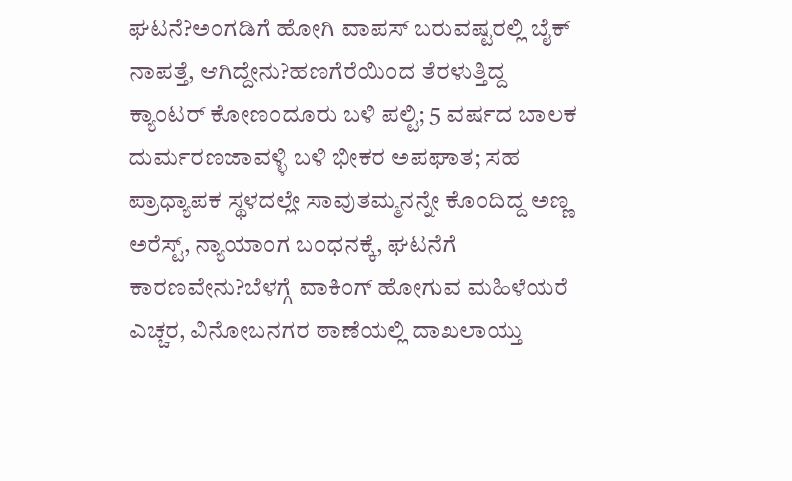ಘಟನೆ?ಅಂಗಡಿಗೆ ಹೋಗಿ ವಾಪಸ್ ಬರುವಷ್ಟರಲ್ಲಿ ಬೈಕ್ ನಾಪತ್ತೆ, ಆಗಿದ್ದೇನು?ಹಣಗೆರೆಯಿಂದ ತೆರಳುತ್ತಿದ್ದ ಕ್ಯಾಂಟರ್ ಕೋಣಂದೂರು ಬಳಿ ಪಲ್ಟಿ; 5 ವರ್ಷದ ಬಾಲಕ ದುರ್ಮರಣಜಾವಳ್ಳಿ ಬಳಿ ಭೀಕರ ಅಪಘಾತ; ಸಹ ಪ್ರಾಧ್ಯಾಪಕ ಸ್ಥಳದಲ್ಲೇ ಸಾವುತಮ್ಮನನ್ನೇ ಕೊಂದಿದ್ದ ಅಣ್ಣ ಅರೆಸ್ಟ್, ನ್ಯಾಯಾಂಗ ಬಂಧನಕ್ಕೆ, ಘಟನೆಗೆ ಕಾರಣವೇನು?ಬೆಳಗ್ಗೆ ವಾಕಿಂಗ್ ಹೋಗುವ ಮಹಿಳೆಯರೆ ಎಚ್ಚರ, ವಿನೋಬನಗರ ಠಾಣೆಯಲ್ಲಿ ದಾಖಲಾಯ್ತು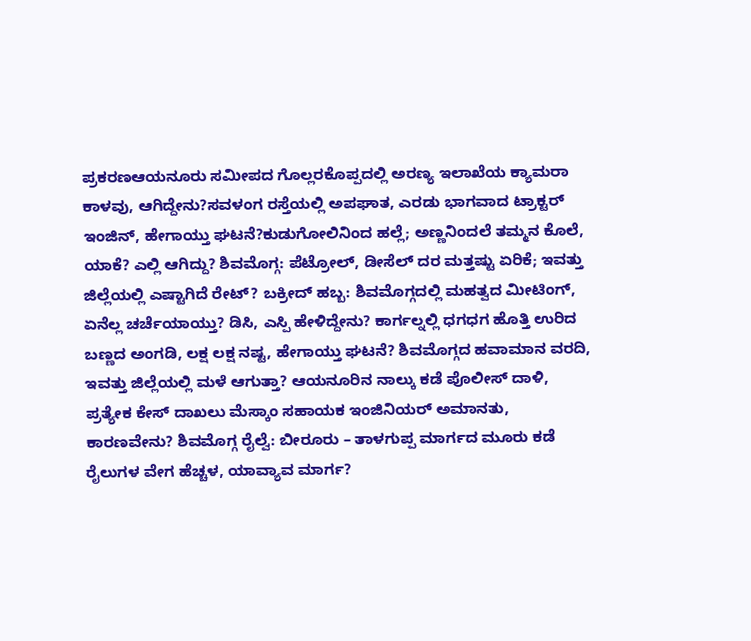ಪ್ರಕರಣಆಯನೂರು ಸಮೀಪದ ಗೊಲ್ಲರಕೊಪ್ಪದಲ್ಲಿ ಅರಣ್ಯ ಇಲಾಖೆಯ ಕ್ಯಾಮರಾ ಕಾಳವು, ಆಗಿದ್ದೇನು?ಸವಳಂಗ ರಸ್ತೆಯಲ್ಲಿ ಅಪಘಾತ, ಎರಡು ಭಾಗವಾದ ಟ್ರಾಕ್ಟರ್ ಇಂಜಿನ್, ಹೇಗಾಯ್ತು ಘಟನೆ?ಕುಡುಗೋಲಿನಿಂದ ಹಲ್ಲೆ; ಅಣ್ಣನಿಂದಲೆ ತಮ್ಮನ ಕೊಲೆ, ಯಾಕೆ? ಎಲ್ಲಿ ಆಗಿದ್ದು? ಶಿವಮೊಗ್ಗ: ಪೆಟ್ರೋಲ್, ಡೀಸೆಲ್ ದರ ಮತ್ತಷ್ಟು ಏರಿಕೆ; ಇವತ್ತು ಜಿಲ್ಲೆಯಲ್ಲಿ ಎಷ್ಟಾಗಿದೆ ರೇಟ್? ಬಕ್ರೀದ್ ಹಬ್ಬ: ಶಿವಮೊಗ್ಗದಲ್ಲಿ ಮಹತ್ವದ ಮೀಟಿಂಗ್, ಏನೆಲ್ಲ ಚರ್ಚೆಯಾಯ್ತು? ಡಿಸಿ, ಎಸ್ಪಿ ಹೇಳಿದ್ದೇನು? ಕಾರ್ಗಲ್ನಲ್ಲಿ ಧಗಧಗ ಹೊತ್ತಿ ಉರಿದ ಬಣ್ಣದ ಅಂಗಡಿ, ಲಕ್ಷ ಲಕ್ಷ ನಷ್ಟ, ಹೇಗಾಯ್ತು ಘಟನೆ? ಶಿವಮೊಗ್ಗದ ಹವಾಮಾನ ವರದಿ, ಇವತ್ತು ಜಿಲ್ಲೆಯಲ್ಲಿ ಮಳೆ ಆಗುತ್ತಾ? ಆಯನೂರಿನ ನಾಲ್ಕು ಕಡೆ ಪೊಲೀಸ್ ದಾಳಿ, ಪ್ರತ್ಯೇಕ ಕೇಸ್ ದಾಖಲು ಮೆಸ್ಕಾಂ ಸಹಾಯಕ ಇಂಜಿನಿಯರ್ ಅಮಾನತು, ಕಾರಣವೇನು? ಶಿವಮೊಗ್ಗ ರೈಲ್ವೆ: ಬೀರೂರು – ತಾಳಗುಪ್ಪ ಮಾರ್ಗದ ಮೂರು ಕಡೆ ರೈಲುಗಳ ವೇಗ ಹೆಚ್ಚಳ, ಯಾವ್ಯಾವ ಮಾರ್ಗ?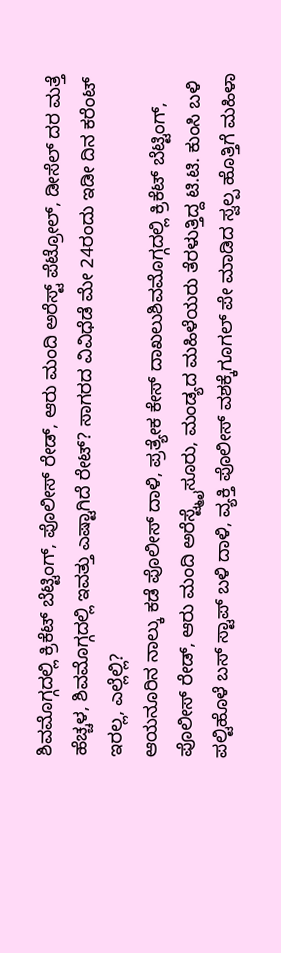ಶಿವಮೊಗ್ಗದಲ್ಲಿ ಕ್ರಿಕೆಟ್ ಬೆಟ್ಟಿಂಗ್, ಪೊಲೀಸ್ ರೇಡ್, ಆರು ಮಂದಿ ಅರೆಸ್ಟ್ ಪೆಟ್ರೋಲ್, ಡೀಸೆಲ್ ದರ ಮತ್ತೆ ಹೆಚ್ಚಳ, ಶಿವಮೊಗ್ಗದಲ್ಲಿ ಇವತ್ತು ಎಷ್ಟಾಗಿದೆ ರೇಟ್? ಸಾಗರದ ವಿವಿಧೆಡೆ ಮೇ 24ರಂದು ಇಡೀ ದಿನ ಕರೆಂಟ್ ಇರಲ್ಲ, ಎಲ್ಲೆಲ್ಲಿ?
ಆಯನೂರಿನ ನಾಲ್ಕು ಕಡೆ ಪೊಲೀಸ್ ದಾಳಿ, ಪ್ರತ್ಯೇಕ ಕೇಸ್ ದಾಖಲುಶಿವಮೊಗ್ಗದಲ್ಲಿ ಕ್ರಿಕೆಟ್ ಬೆಟ್ಟಿಂಗ್, ಪೊಲೀಸ್ ರೇಡ್, ಆರು ಮಂದಿ ಅರೆಸ್ಟ್ಮೈಸೂರು, ಮಂಡ್ಯದ ಮಹಿಳೆಯರು ತೆರಳುತ್ತಿದ್ದ ಟಿ.ಟಿ. ಕುಂಸಿ ಬಳಿ ಪಲ್ಟಿಹೊಳೆ ಬಸ್ ಸ್ಟಾಪ್ ಬಳಿ ದಾಳಿ, ವ್ಯಕ್ತಿ ಪೊಲೀಸ್ ವಶಕ್ಕೆಗೂಗಲ್ ಪೇ ಮಾಡಿದ ಸ್ವಲ್ಪ ಹೊತ್ತಿಗೆ ಮಹಿಳಾ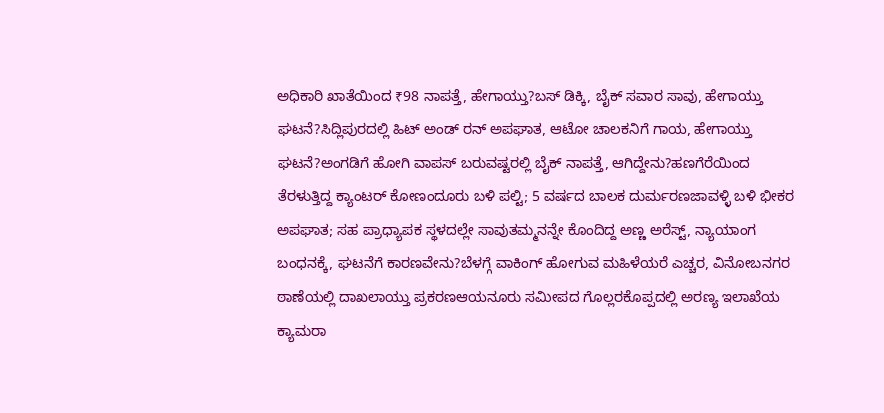ಅಧಿಕಾರಿ ಖಾತೆಯಿಂದ ₹98 ನಾಪತ್ತೆ, ಹೇಗಾಯ್ತು?ಬಸ್ ಡಿಕ್ಕಿ, ಬೈಕ್ ಸವಾರ ಸಾವು, ಹೇಗಾಯ್ತು ಘಟನೆ?ಸಿದ್ಲಿಪುರದಲ್ಲಿ ಹಿಟ್ ಅಂಡ್ ರನ್ ಅಪಘಾತ, ಆಟೋ ಚಾಲಕನಿಗೆ ಗಾಯ, ಹೇಗಾಯ್ತು ಘಟನೆ?ಅಂಗಡಿಗೆ ಹೋಗಿ ವಾಪಸ್ ಬರುವಷ್ಟರಲ್ಲಿ ಬೈಕ್ ನಾಪತ್ತೆ, ಆಗಿದ್ದೇನು?ಹಣಗೆರೆಯಿಂದ ತೆರಳುತ್ತಿದ್ದ ಕ್ಯಾಂಟರ್ ಕೋಣಂದೂರು ಬಳಿ ಪಲ್ಟಿ; 5 ವರ್ಷದ ಬಾಲಕ ದುರ್ಮರಣಜಾವಳ್ಳಿ ಬಳಿ ಭೀಕರ ಅಪಘಾತ; ಸಹ ಪ್ರಾಧ್ಯಾಪಕ ಸ್ಥಳದಲ್ಲೇ ಸಾವುತಮ್ಮನನ್ನೇ ಕೊಂದಿದ್ದ ಅಣ್ಣ ಅರೆಸ್ಟ್, ನ್ಯಾಯಾಂಗ ಬಂಧನಕ್ಕೆ, ಘಟನೆಗೆ ಕಾರಣವೇನು?ಬೆಳಗ್ಗೆ ವಾಕಿಂಗ್ ಹೋಗುವ ಮಹಿಳೆಯರೆ ಎಚ್ಚರ, ವಿನೋಬನಗರ ಠಾಣೆಯಲ್ಲಿ ದಾಖಲಾಯ್ತು ಪ್ರಕರಣಆಯನೂರು ಸಮೀಪದ ಗೊಲ್ಲರಕೊಪ್ಪದಲ್ಲಿ ಅರಣ್ಯ ಇಲಾಖೆಯ ಕ್ಯಾಮರಾ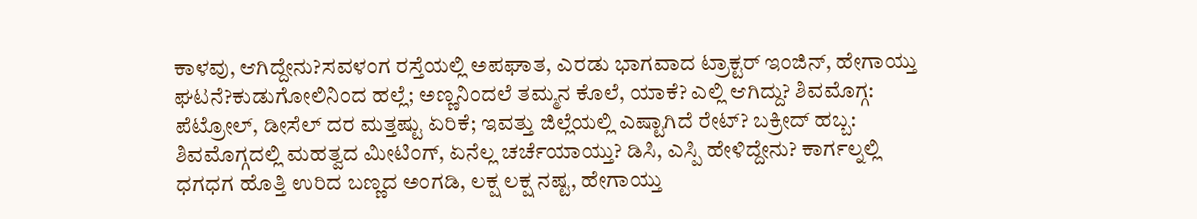ಕಾಳವು, ಆಗಿದ್ದೇನು?ಸವಳಂಗ ರಸ್ತೆಯಲ್ಲಿ ಅಪಘಾತ, ಎರಡು ಭಾಗವಾದ ಟ್ರಾಕ್ಟರ್ ಇಂಜಿನ್, ಹೇಗಾಯ್ತು ಘಟನೆ?ಕುಡುಗೋಲಿನಿಂದ ಹಲ್ಲೆ; ಅಣ್ಣನಿಂದಲೆ ತಮ್ಮನ ಕೊಲೆ, ಯಾಕೆ? ಎಲ್ಲಿ ಆಗಿದ್ದು? ಶಿವಮೊಗ್ಗ: ಪೆಟ್ರೋಲ್, ಡೀಸೆಲ್ ದರ ಮತ್ತಷ್ಟು ಏರಿಕೆ; ಇವತ್ತು ಜಿಲ್ಲೆಯಲ್ಲಿ ಎಷ್ಟಾಗಿದೆ ರೇಟ್? ಬಕ್ರೀದ್ ಹಬ್ಬ: ಶಿವಮೊಗ್ಗದಲ್ಲಿ ಮಹತ್ವದ ಮೀಟಿಂಗ್, ಏನೆಲ್ಲ ಚರ್ಚೆಯಾಯ್ತು? ಡಿಸಿ, ಎಸ್ಪಿ ಹೇಳಿದ್ದೇನು? ಕಾರ್ಗಲ್ನಲ್ಲಿ ಧಗಧಗ ಹೊತ್ತಿ ಉರಿದ ಬಣ್ಣದ ಅಂಗಡಿ, ಲಕ್ಷ ಲಕ್ಷ ನಷ್ಟ, ಹೇಗಾಯ್ತು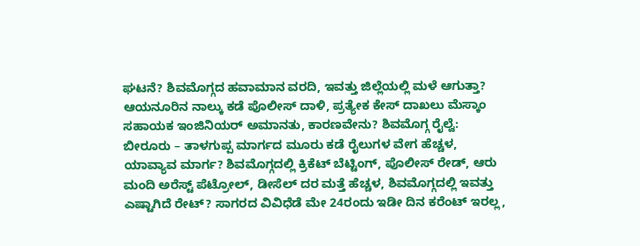ಘಟನೆ? ಶಿವಮೊಗ್ಗದ ಹವಾಮಾನ ವರದಿ, ಇವತ್ತು ಜಿಲ್ಲೆಯಲ್ಲಿ ಮಳೆ ಆಗುತ್ತಾ? ಆಯನೂರಿನ ನಾಲ್ಕು ಕಡೆ ಪೊಲೀಸ್ ದಾಳಿ, ಪ್ರತ್ಯೇಕ ಕೇಸ್ ದಾಖಲು ಮೆಸ್ಕಾಂ ಸಹಾಯಕ ಇಂಜಿನಿಯರ್ ಅಮಾನತು, ಕಾರಣವೇನು? ಶಿವಮೊಗ್ಗ ರೈಲ್ವೆ: ಬೀರೂರು – ತಾಳಗುಪ್ಪ ಮಾರ್ಗದ ಮೂರು ಕಡೆ ರೈಲುಗಳ ವೇಗ ಹೆಚ್ಚಳ, ಯಾವ್ಯಾವ ಮಾರ್ಗ? ಶಿವಮೊಗ್ಗದಲ್ಲಿ ಕ್ರಿಕೆಟ್ ಬೆಟ್ಟಿಂಗ್, ಪೊಲೀಸ್ ರೇಡ್, ಆರು ಮಂದಿ ಅರೆಸ್ಟ್ ಪೆಟ್ರೋಲ್, ಡೀಸೆಲ್ ದರ ಮತ್ತೆ ಹೆಚ್ಚಳ, ಶಿವಮೊಗ್ಗದಲ್ಲಿ ಇವತ್ತು ಎಷ್ಟಾಗಿದೆ ರೇಟ್? ಸಾಗರದ ವಿವಿಧೆಡೆ ಮೇ 24ರಂದು ಇಡೀ ದಿನ ಕರೆಂಟ್ ಇರಲ್ಲ,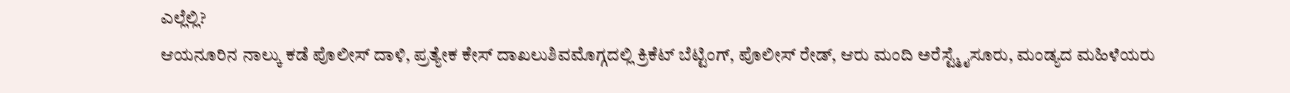ಎಲ್ಲೆಲ್ಲಿ?
ಆಯನೂರಿನ ನಾಲ್ಕು ಕಡೆ ಪೊಲೀಸ್ ದಾಳಿ, ಪ್ರತ್ಯೇಕ ಕೇಸ್ ದಾಖಲುಶಿವಮೊಗ್ಗದಲ್ಲಿ ಕ್ರಿಕೆಟ್ ಬೆಟ್ಟಿಂಗ್, ಪೊಲೀಸ್ ರೇಡ್, ಆರು ಮಂದಿ ಅರೆಸ್ಟ್ಮೈಸೂರು, ಮಂಡ್ಯದ ಮಹಿಳೆಯರು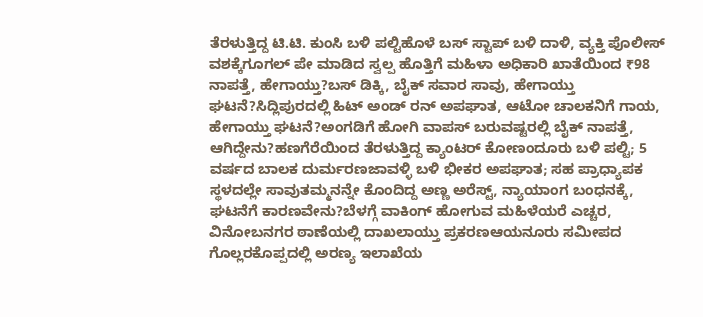ತೆರಳುತ್ತಿದ್ದ ಟಿ.ಟಿ. ಕುಂಸಿ ಬಳಿ ಪಲ್ಟಿಹೊಳೆ ಬಸ್ ಸ್ಟಾಪ್ ಬಳಿ ದಾಳಿ, ವ್ಯಕ್ತಿ ಪೊಲೀಸ್ ವಶಕ್ಕೆಗೂಗಲ್ ಪೇ ಮಾಡಿದ ಸ್ವಲ್ಪ ಹೊತ್ತಿಗೆ ಮಹಿಳಾ ಅಧಿಕಾರಿ ಖಾತೆಯಿಂದ ₹98 ನಾಪತ್ತೆ, ಹೇಗಾಯ್ತು?ಬಸ್ ಡಿಕ್ಕಿ, ಬೈಕ್ ಸವಾರ ಸಾವು, ಹೇಗಾಯ್ತು ಘಟನೆ?ಸಿದ್ಲಿಪುರದಲ್ಲಿ ಹಿಟ್ ಅಂಡ್ ರನ್ ಅಪಘಾತ, ಆಟೋ ಚಾಲಕನಿಗೆ ಗಾಯ, ಹೇಗಾಯ್ತು ಘಟನೆ?ಅಂಗಡಿಗೆ ಹೋಗಿ ವಾಪಸ್ ಬರುವಷ್ಟರಲ್ಲಿ ಬೈಕ್ ನಾಪತ್ತೆ, ಆಗಿದ್ದೇನು?ಹಣಗೆರೆಯಿಂದ ತೆರಳುತ್ತಿದ್ದ ಕ್ಯಾಂಟರ್ ಕೋಣಂದೂರು ಬಳಿ ಪಲ್ಟಿ; 5 ವರ್ಷದ ಬಾಲಕ ದುರ್ಮರಣಜಾವಳ್ಳಿ ಬಳಿ ಭೀಕರ ಅಪಘಾತ; ಸಹ ಪ್ರಾಧ್ಯಾಪಕ ಸ್ಥಳದಲ್ಲೇ ಸಾವುತಮ್ಮನನ್ನೇ ಕೊಂದಿದ್ದ ಅಣ್ಣ ಅರೆಸ್ಟ್, ನ್ಯಾಯಾಂಗ ಬಂಧನಕ್ಕೆ, ಘಟನೆಗೆ ಕಾರಣವೇನು?ಬೆಳಗ್ಗೆ ವಾಕಿಂಗ್ ಹೋಗುವ ಮಹಿಳೆಯರೆ ಎಚ್ಚರ, ವಿನೋಬನಗರ ಠಾಣೆಯಲ್ಲಿ ದಾಖಲಾಯ್ತು ಪ್ರಕರಣಆಯನೂರು ಸಮೀಪದ ಗೊಲ್ಲರಕೊಪ್ಪದಲ್ಲಿ ಅರಣ್ಯ ಇಲಾಖೆಯ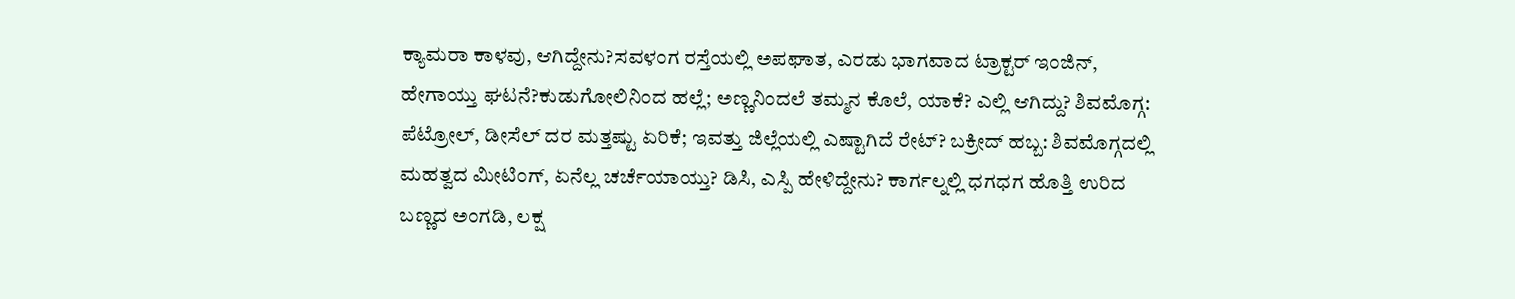ಕ್ಯಾಮರಾ ಕಾಳವು, ಆಗಿದ್ದೇನು?ಸವಳಂಗ ರಸ್ತೆಯಲ್ಲಿ ಅಪಘಾತ, ಎರಡು ಭಾಗವಾದ ಟ್ರಾಕ್ಟರ್ ಇಂಜಿನ್, ಹೇಗಾಯ್ತು ಘಟನೆ?ಕುಡುಗೋಲಿನಿಂದ ಹಲ್ಲೆ; ಅಣ್ಣನಿಂದಲೆ ತಮ್ಮನ ಕೊಲೆ, ಯಾಕೆ? ಎಲ್ಲಿ ಆಗಿದ್ದು? ಶಿವಮೊಗ್ಗ: ಪೆಟ್ರೋಲ್, ಡೀಸೆಲ್ ದರ ಮತ್ತಷ್ಟು ಏರಿಕೆ; ಇವತ್ತು ಜಿಲ್ಲೆಯಲ್ಲಿ ಎಷ್ಟಾಗಿದೆ ರೇಟ್? ಬಕ್ರೀದ್ ಹಬ್ಬ: ಶಿವಮೊಗ್ಗದಲ್ಲಿ ಮಹತ್ವದ ಮೀಟಿಂಗ್, ಏನೆಲ್ಲ ಚರ್ಚೆಯಾಯ್ತು? ಡಿಸಿ, ಎಸ್ಪಿ ಹೇಳಿದ್ದೇನು? ಕಾರ್ಗಲ್ನಲ್ಲಿ ಧಗಧಗ ಹೊತ್ತಿ ಉರಿದ ಬಣ್ಣದ ಅಂಗಡಿ, ಲಕ್ಷ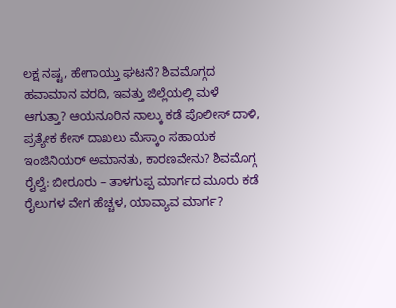ಲಕ್ಷ ನಷ್ಟ, ಹೇಗಾಯ್ತು ಘಟನೆ? ಶಿವಮೊಗ್ಗದ ಹವಾಮಾನ ವರದಿ, ಇವತ್ತು ಜಿಲ್ಲೆಯಲ್ಲಿ ಮಳೆ ಆಗುತ್ತಾ? ಆಯನೂರಿನ ನಾಲ್ಕು ಕಡೆ ಪೊಲೀಸ್ ದಾಳಿ, ಪ್ರತ್ಯೇಕ ಕೇಸ್ ದಾಖಲು ಮೆಸ್ಕಾಂ ಸಹಾಯಕ ಇಂಜಿನಿಯರ್ ಅಮಾನತು, ಕಾರಣವೇನು? ಶಿವಮೊಗ್ಗ ರೈಲ್ವೆ: ಬೀರೂರು – ತಾಳಗುಪ್ಪ ಮಾರ್ಗದ ಮೂರು ಕಡೆ ರೈಲುಗಳ ವೇಗ ಹೆಚ್ಚಳ, ಯಾವ್ಯಾವ ಮಾರ್ಗ?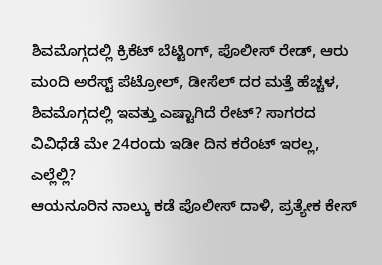ಶಿವಮೊಗ್ಗದಲ್ಲಿ ಕ್ರಿಕೆಟ್ ಬೆಟ್ಟಿಂಗ್, ಪೊಲೀಸ್ ರೇಡ್, ಆರು ಮಂದಿ ಅರೆಸ್ಟ್ ಪೆಟ್ರೋಲ್, ಡೀಸೆಲ್ ದರ ಮತ್ತೆ ಹೆಚ್ಚಳ, ಶಿವಮೊಗ್ಗದಲ್ಲಿ ಇವತ್ತು ಎಷ್ಟಾಗಿದೆ ರೇಟ್? ಸಾಗರದ ವಿವಿಧೆಡೆ ಮೇ 24ರಂದು ಇಡೀ ದಿನ ಕರೆಂಟ್ ಇರಲ್ಲ, ಎಲ್ಲೆಲ್ಲಿ?
ಆಯನೂರಿನ ನಾಲ್ಕು ಕಡೆ ಪೊಲೀಸ್ ದಾಳಿ, ಪ್ರತ್ಯೇಕ ಕೇಸ್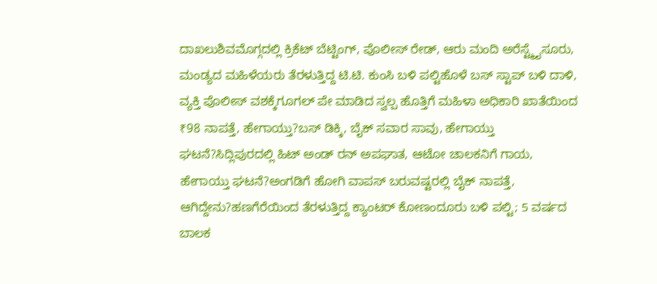ದಾಖಲುಶಿವಮೊಗ್ಗದಲ್ಲಿ ಕ್ರಿಕೆಟ್ ಬೆಟ್ಟಿಂಗ್, ಪೊಲೀಸ್ ರೇಡ್, ಆರು ಮಂದಿ ಅರೆಸ್ಟ್ಮೈಸೂರು, ಮಂಡ್ಯದ ಮಹಿಳೆಯರು ತೆರಳುತ್ತಿದ್ದ ಟಿ.ಟಿ. ಕುಂಸಿ ಬಳಿ ಪಲ್ಟಿಹೊಳೆ ಬಸ್ ಸ್ಟಾಪ್ ಬಳಿ ದಾಳಿ, ವ್ಯಕ್ತಿ ಪೊಲೀಸ್ ವಶಕ್ಕೆಗೂಗಲ್ ಪೇ ಮಾಡಿದ ಸ್ವಲ್ಪ ಹೊತ್ತಿಗೆ ಮಹಿಳಾ ಅಧಿಕಾರಿ ಖಾತೆಯಿಂದ ₹98 ನಾಪತ್ತೆ, ಹೇಗಾಯ್ತು?ಬಸ್ ಡಿಕ್ಕಿ, ಬೈಕ್ ಸವಾರ ಸಾವು, ಹೇಗಾಯ್ತು ಘಟನೆ?ಸಿದ್ಲಿಪುರದಲ್ಲಿ ಹಿಟ್ ಅಂಡ್ ರನ್ ಅಪಘಾತ, ಆಟೋ ಚಾಲಕನಿಗೆ ಗಾಯ, ಹೇಗಾಯ್ತು ಘಟನೆ?ಅಂಗಡಿಗೆ ಹೋಗಿ ವಾಪಸ್ ಬರುವಷ್ಟರಲ್ಲಿ ಬೈಕ್ ನಾಪತ್ತೆ, ಆಗಿದ್ದೇನು?ಹಣಗೆರೆಯಿಂದ ತೆರಳುತ್ತಿದ್ದ ಕ್ಯಾಂಟರ್ ಕೋಣಂದೂರು ಬಳಿ ಪಲ್ಟಿ; 5 ವರ್ಷದ ಬಾಲಕ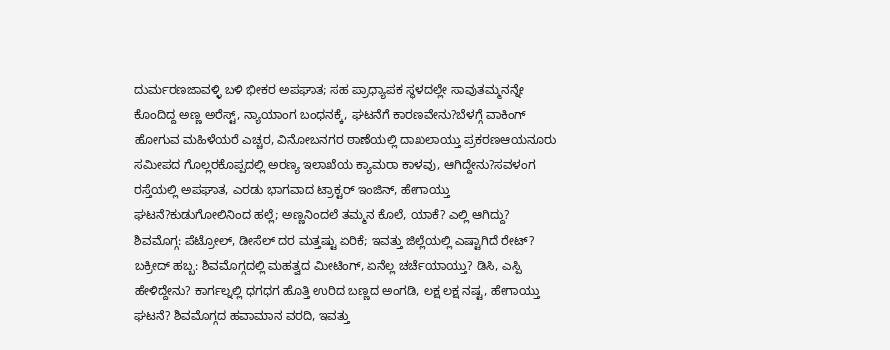ದುರ್ಮರಣಜಾವಳ್ಳಿ ಬಳಿ ಭೀಕರ ಅಪಘಾತ; ಸಹ ಪ್ರಾಧ್ಯಾಪಕ ಸ್ಥಳದಲ್ಲೇ ಸಾವುತಮ್ಮನನ್ನೇ ಕೊಂದಿದ್ದ ಅಣ್ಣ ಅರೆಸ್ಟ್, ನ್ಯಾಯಾಂಗ ಬಂಧನಕ್ಕೆ, ಘಟನೆಗೆ ಕಾರಣವೇನು?ಬೆಳಗ್ಗೆ ವಾಕಿಂಗ್ ಹೋಗುವ ಮಹಿಳೆಯರೆ ಎಚ್ಚರ, ವಿನೋಬನಗರ ಠಾಣೆಯಲ್ಲಿ ದಾಖಲಾಯ್ತು ಪ್ರಕರಣಆಯನೂರು ಸಮೀಪದ ಗೊಲ್ಲರಕೊಪ್ಪದಲ್ಲಿ ಅರಣ್ಯ ಇಲಾಖೆಯ ಕ್ಯಾಮರಾ ಕಾಳವು, ಆಗಿದ್ದೇನು?ಸವಳಂಗ ರಸ್ತೆಯಲ್ಲಿ ಅಪಘಾತ, ಎರಡು ಭಾಗವಾದ ಟ್ರಾಕ್ಟರ್ ಇಂಜಿನ್, ಹೇಗಾಯ್ತು ಘಟನೆ?ಕುಡುಗೋಲಿನಿಂದ ಹಲ್ಲೆ; ಅಣ್ಣನಿಂದಲೆ ತಮ್ಮನ ಕೊಲೆ, ಯಾಕೆ? ಎಲ್ಲಿ ಆಗಿದ್ದು? ಶಿವಮೊಗ್ಗ: ಪೆಟ್ರೋಲ್, ಡೀಸೆಲ್ ದರ ಮತ್ತಷ್ಟು ಏರಿಕೆ; ಇವತ್ತು ಜಿಲ್ಲೆಯಲ್ಲಿ ಎಷ್ಟಾಗಿದೆ ರೇಟ್? ಬಕ್ರೀದ್ ಹಬ್ಬ: ಶಿವಮೊಗ್ಗದಲ್ಲಿ ಮಹತ್ವದ ಮೀಟಿಂಗ್, ಏನೆಲ್ಲ ಚರ್ಚೆಯಾಯ್ತು? ಡಿಸಿ, ಎಸ್ಪಿ ಹೇಳಿದ್ದೇನು? ಕಾರ್ಗಲ್ನಲ್ಲಿ ಧಗಧಗ ಹೊತ್ತಿ ಉರಿದ ಬಣ್ಣದ ಅಂಗಡಿ, ಲಕ್ಷ ಲಕ್ಷ ನಷ್ಟ, ಹೇಗಾಯ್ತು ಘಟನೆ? ಶಿವಮೊಗ್ಗದ ಹವಾಮಾನ ವರದಿ, ಇವತ್ತು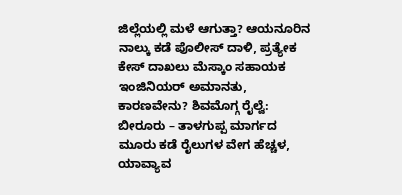ಜಿಲ್ಲೆಯಲ್ಲಿ ಮಳೆ ಆಗುತ್ತಾ? ಆಯನೂರಿನ ನಾಲ್ಕು ಕಡೆ ಪೊಲೀಸ್ ದಾಳಿ, ಪ್ರತ್ಯೇಕ ಕೇಸ್ ದಾಖಲು ಮೆಸ್ಕಾಂ ಸಹಾಯಕ ಇಂಜಿನಿಯರ್ ಅಮಾನತು, ಕಾರಣವೇನು? ಶಿವಮೊಗ್ಗ ರೈಲ್ವೆ: ಬೀರೂರು – ತಾಳಗುಪ್ಪ ಮಾರ್ಗದ ಮೂರು ಕಡೆ ರೈಲುಗಳ ವೇಗ ಹೆಚ್ಚಳ, ಯಾವ್ಯಾವ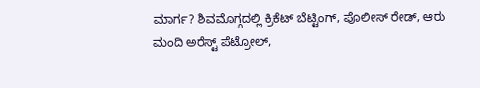ಮಾರ್ಗ? ಶಿವಮೊಗ್ಗದಲ್ಲಿ ಕ್ರಿಕೆಟ್ ಬೆಟ್ಟಿಂಗ್, ಪೊಲೀಸ್ ರೇಡ್, ಆರು ಮಂದಿ ಅರೆಸ್ಟ್ ಪೆಟ್ರೋಲ್,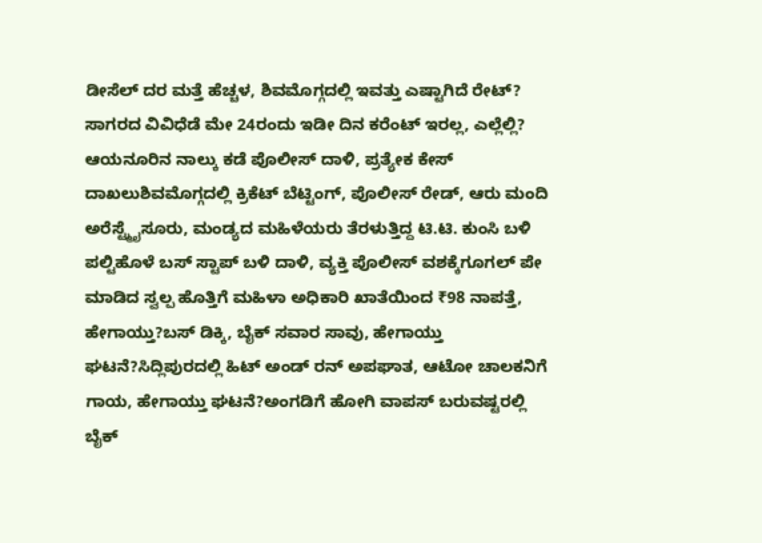ಡೀಸೆಲ್ ದರ ಮತ್ತೆ ಹೆಚ್ಚಳ, ಶಿವಮೊಗ್ಗದಲ್ಲಿ ಇವತ್ತು ಎಷ್ಟಾಗಿದೆ ರೇಟ್? ಸಾಗರದ ವಿವಿಧೆಡೆ ಮೇ 24ರಂದು ಇಡೀ ದಿನ ಕರೆಂಟ್ ಇರಲ್ಲ, ಎಲ್ಲೆಲ್ಲಿ?
ಆಯನೂರಿನ ನಾಲ್ಕು ಕಡೆ ಪೊಲೀಸ್ ದಾಳಿ, ಪ್ರತ್ಯೇಕ ಕೇಸ್ ದಾಖಲುಶಿವಮೊಗ್ಗದಲ್ಲಿ ಕ್ರಿಕೆಟ್ ಬೆಟ್ಟಿಂಗ್, ಪೊಲೀಸ್ ರೇಡ್, ಆರು ಮಂದಿ ಅರೆಸ್ಟ್ಮೈಸೂರು, ಮಂಡ್ಯದ ಮಹಿಳೆಯರು ತೆರಳುತ್ತಿದ್ದ ಟಿ.ಟಿ. ಕುಂಸಿ ಬಳಿ ಪಲ್ಟಿಹೊಳೆ ಬಸ್ ಸ್ಟಾಪ್ ಬಳಿ ದಾಳಿ, ವ್ಯಕ್ತಿ ಪೊಲೀಸ್ ವಶಕ್ಕೆಗೂಗಲ್ ಪೇ ಮಾಡಿದ ಸ್ವಲ್ಪ ಹೊತ್ತಿಗೆ ಮಹಿಳಾ ಅಧಿಕಾರಿ ಖಾತೆಯಿಂದ ₹98 ನಾಪತ್ತೆ, ಹೇಗಾಯ್ತು?ಬಸ್ ಡಿಕ್ಕಿ, ಬೈಕ್ ಸವಾರ ಸಾವು, ಹೇಗಾಯ್ತು ಘಟನೆ?ಸಿದ್ಲಿಪುರದಲ್ಲಿ ಹಿಟ್ ಅಂಡ್ ರನ್ ಅಪಘಾತ, ಆಟೋ ಚಾಲಕನಿಗೆ ಗಾಯ, ಹೇಗಾಯ್ತು ಘಟನೆ?ಅಂಗಡಿಗೆ ಹೋಗಿ ವಾಪಸ್ ಬರುವಷ್ಟರಲ್ಲಿ ಬೈಕ್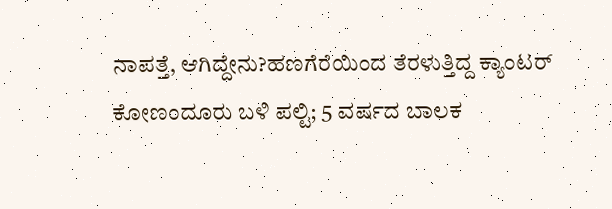ನಾಪತ್ತೆ, ಆಗಿದ್ದೇನು?ಹಣಗೆರೆಯಿಂದ ತೆರಳುತ್ತಿದ್ದ ಕ್ಯಾಂಟರ್ ಕೋಣಂದೂರು ಬಳಿ ಪಲ್ಟಿ; 5 ವರ್ಷದ ಬಾಲಕ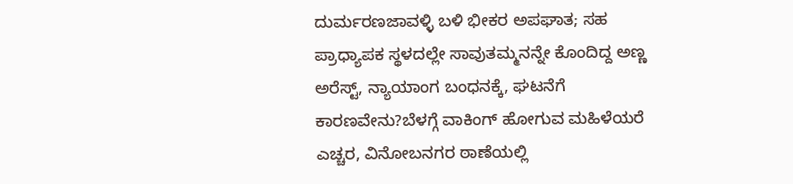ದುರ್ಮರಣಜಾವಳ್ಳಿ ಬಳಿ ಭೀಕರ ಅಪಘಾತ; ಸಹ ಪ್ರಾಧ್ಯಾಪಕ ಸ್ಥಳದಲ್ಲೇ ಸಾವುತಮ್ಮನನ್ನೇ ಕೊಂದಿದ್ದ ಅಣ್ಣ ಅರೆಸ್ಟ್, ನ್ಯಾಯಾಂಗ ಬಂಧನಕ್ಕೆ, ಘಟನೆಗೆ ಕಾರಣವೇನು?ಬೆಳಗ್ಗೆ ವಾಕಿಂಗ್ ಹೋಗುವ ಮಹಿಳೆಯರೆ ಎಚ್ಚರ, ವಿನೋಬನಗರ ಠಾಣೆಯಲ್ಲಿ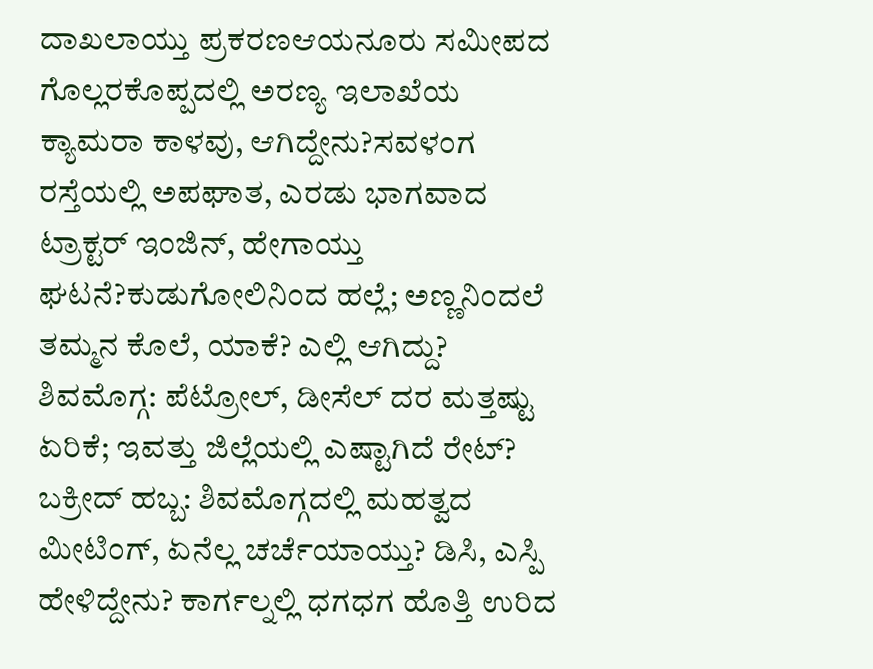ದಾಖಲಾಯ್ತು ಪ್ರಕರಣಆಯನೂರು ಸಮೀಪದ ಗೊಲ್ಲರಕೊಪ್ಪದಲ್ಲಿ ಅರಣ್ಯ ಇಲಾಖೆಯ ಕ್ಯಾಮರಾ ಕಾಳವು, ಆಗಿದ್ದೇನು?ಸವಳಂಗ ರಸ್ತೆಯಲ್ಲಿ ಅಪಘಾತ, ಎರಡು ಭಾಗವಾದ ಟ್ರಾಕ್ಟರ್ ಇಂಜಿನ್, ಹೇಗಾಯ್ತು ಘಟನೆ?ಕುಡುಗೋಲಿನಿಂದ ಹಲ್ಲೆ; ಅಣ್ಣನಿಂದಲೆ ತಮ್ಮನ ಕೊಲೆ, ಯಾಕೆ? ಎಲ್ಲಿ ಆಗಿದ್ದು? ಶಿವಮೊಗ್ಗ: ಪೆಟ್ರೋಲ್, ಡೀಸೆಲ್ ದರ ಮತ್ತಷ್ಟು ಏರಿಕೆ; ಇವತ್ತು ಜಿಲ್ಲೆಯಲ್ಲಿ ಎಷ್ಟಾಗಿದೆ ರೇಟ್? ಬಕ್ರೀದ್ ಹಬ್ಬ: ಶಿವಮೊಗ್ಗದಲ್ಲಿ ಮಹತ್ವದ ಮೀಟಿಂಗ್, ಏನೆಲ್ಲ ಚರ್ಚೆಯಾಯ್ತು? ಡಿಸಿ, ಎಸ್ಪಿ ಹೇಳಿದ್ದೇನು? ಕಾರ್ಗಲ್ನಲ್ಲಿ ಧಗಧಗ ಹೊತ್ತಿ ಉರಿದ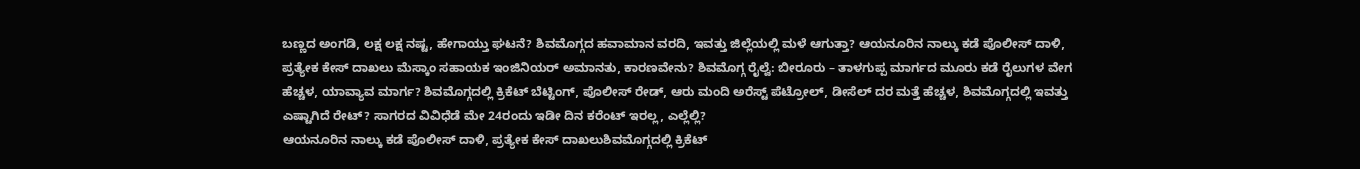ಬಣ್ಣದ ಅಂಗಡಿ, ಲಕ್ಷ ಲಕ್ಷ ನಷ್ಟ, ಹೇಗಾಯ್ತು ಘಟನೆ? ಶಿವಮೊಗ್ಗದ ಹವಾಮಾನ ವರದಿ, ಇವತ್ತು ಜಿಲ್ಲೆಯಲ್ಲಿ ಮಳೆ ಆಗುತ್ತಾ? ಆಯನೂರಿನ ನಾಲ್ಕು ಕಡೆ ಪೊಲೀಸ್ ದಾಳಿ, ಪ್ರತ್ಯೇಕ ಕೇಸ್ ದಾಖಲು ಮೆಸ್ಕಾಂ ಸಹಾಯಕ ಇಂಜಿನಿಯರ್ ಅಮಾನತು, ಕಾರಣವೇನು? ಶಿವಮೊಗ್ಗ ರೈಲ್ವೆ: ಬೀರೂರು – ತಾಳಗುಪ್ಪ ಮಾರ್ಗದ ಮೂರು ಕಡೆ ರೈಲುಗಳ ವೇಗ ಹೆಚ್ಚಳ, ಯಾವ್ಯಾವ ಮಾರ್ಗ? ಶಿವಮೊಗ್ಗದಲ್ಲಿ ಕ್ರಿಕೆಟ್ ಬೆಟ್ಟಿಂಗ್, ಪೊಲೀಸ್ ರೇಡ್, ಆರು ಮಂದಿ ಅರೆಸ್ಟ್ ಪೆಟ್ರೋಲ್, ಡೀಸೆಲ್ ದರ ಮತ್ತೆ ಹೆಚ್ಚಳ, ಶಿವಮೊಗ್ಗದಲ್ಲಿ ಇವತ್ತು ಎಷ್ಟಾಗಿದೆ ರೇಟ್? ಸಾಗರದ ವಿವಿಧೆಡೆ ಮೇ 24ರಂದು ಇಡೀ ದಿನ ಕರೆಂಟ್ ಇರಲ್ಲ, ಎಲ್ಲೆಲ್ಲಿ?
ಆಯನೂರಿನ ನಾಲ್ಕು ಕಡೆ ಪೊಲೀಸ್ ದಾಳಿ, ಪ್ರತ್ಯೇಕ ಕೇಸ್ ದಾಖಲುಶಿವಮೊಗ್ಗದಲ್ಲಿ ಕ್ರಿಕೆಟ್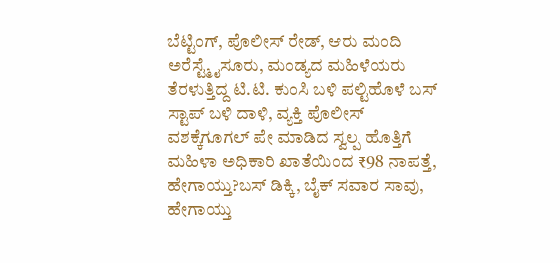ಬೆಟ್ಟಿಂಗ್, ಪೊಲೀಸ್ ರೇಡ್, ಆರು ಮಂದಿ ಅರೆಸ್ಟ್ಮೈಸೂರು, ಮಂಡ್ಯದ ಮಹಿಳೆಯರು ತೆರಳುತ್ತಿದ್ದ ಟಿ.ಟಿ. ಕುಂಸಿ ಬಳಿ ಪಲ್ಟಿಹೊಳೆ ಬಸ್ ಸ್ಟಾಪ್ ಬಳಿ ದಾಳಿ, ವ್ಯಕ್ತಿ ಪೊಲೀಸ್ ವಶಕ್ಕೆಗೂಗಲ್ ಪೇ ಮಾಡಿದ ಸ್ವಲ್ಪ ಹೊತ್ತಿಗೆ ಮಹಿಳಾ ಅಧಿಕಾರಿ ಖಾತೆಯಿಂದ ₹98 ನಾಪತ್ತೆ, ಹೇಗಾಯ್ತು?ಬಸ್ ಡಿಕ್ಕಿ, ಬೈಕ್ ಸವಾರ ಸಾವು, ಹೇಗಾಯ್ತು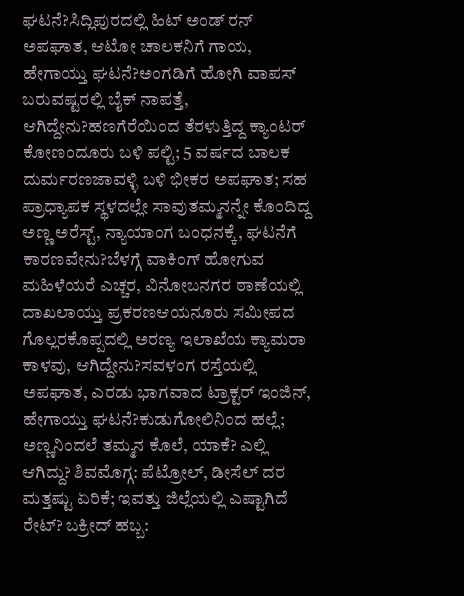ಘಟನೆ?ಸಿದ್ಲಿಪುರದಲ್ಲಿ ಹಿಟ್ ಅಂಡ್ ರನ್ ಅಪಘಾತ, ಆಟೋ ಚಾಲಕನಿಗೆ ಗಾಯ, ಹೇಗಾಯ್ತು ಘಟನೆ?ಅಂಗಡಿಗೆ ಹೋಗಿ ವಾಪಸ್ ಬರುವಷ್ಟರಲ್ಲಿ ಬೈಕ್ ನಾಪತ್ತೆ, ಆಗಿದ್ದೇನು?ಹಣಗೆರೆಯಿಂದ ತೆರಳುತ್ತಿದ್ದ ಕ್ಯಾಂಟರ್ ಕೋಣಂದೂರು ಬಳಿ ಪಲ್ಟಿ; 5 ವರ್ಷದ ಬಾಲಕ ದುರ್ಮರಣಜಾವಳ್ಳಿ ಬಳಿ ಭೀಕರ ಅಪಘಾತ; ಸಹ ಪ್ರಾಧ್ಯಾಪಕ ಸ್ಥಳದಲ್ಲೇ ಸಾವುತಮ್ಮನನ್ನೇ ಕೊಂದಿದ್ದ ಅಣ್ಣ ಅರೆಸ್ಟ್, ನ್ಯಾಯಾಂಗ ಬಂಧನಕ್ಕೆ, ಘಟನೆಗೆ ಕಾರಣವೇನು?ಬೆಳಗ್ಗೆ ವಾಕಿಂಗ್ ಹೋಗುವ ಮಹಿಳೆಯರೆ ಎಚ್ಚರ, ವಿನೋಬನಗರ ಠಾಣೆಯಲ್ಲಿ ದಾಖಲಾಯ್ತು ಪ್ರಕರಣಆಯನೂರು ಸಮೀಪದ ಗೊಲ್ಲರಕೊಪ್ಪದಲ್ಲಿ ಅರಣ್ಯ ಇಲಾಖೆಯ ಕ್ಯಾಮರಾ ಕಾಳವು, ಆಗಿದ್ದೇನು?ಸವಳಂಗ ರಸ್ತೆಯಲ್ಲಿ ಅಪಘಾತ, ಎರಡು ಭಾಗವಾದ ಟ್ರಾಕ್ಟರ್ ಇಂಜಿನ್, ಹೇಗಾಯ್ತು ಘಟನೆ?ಕುಡುಗೋಲಿನಿಂದ ಹಲ್ಲೆ; ಅಣ್ಣನಿಂದಲೆ ತಮ್ಮನ ಕೊಲೆ, ಯಾಕೆ? ಎಲ್ಲಿ ಆಗಿದ್ದು? ಶಿವಮೊಗ್ಗ: ಪೆಟ್ರೋಲ್, ಡೀಸೆಲ್ ದರ ಮತ್ತಷ್ಟು ಏರಿಕೆ; ಇವತ್ತು ಜಿಲ್ಲೆಯಲ್ಲಿ ಎಷ್ಟಾಗಿದೆ ರೇಟ್? ಬಕ್ರೀದ್ ಹಬ್ಬ: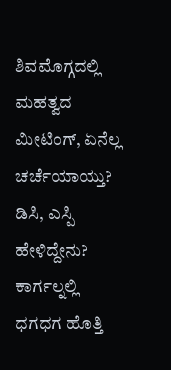ಶಿವಮೊಗ್ಗದಲ್ಲಿ ಮಹತ್ವದ ಮೀಟಿಂಗ್, ಏನೆಲ್ಲ ಚರ್ಚೆಯಾಯ್ತು? ಡಿಸಿ, ಎಸ್ಪಿ ಹೇಳಿದ್ದೇನು? ಕಾರ್ಗಲ್ನಲ್ಲಿ ಧಗಧಗ ಹೊತ್ತಿ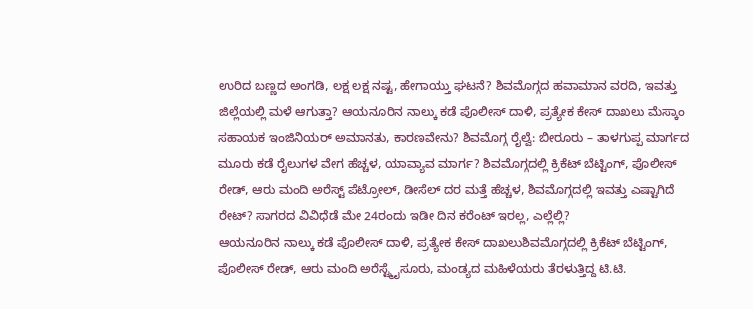ಉರಿದ ಬಣ್ಣದ ಅಂಗಡಿ, ಲಕ್ಷ ಲಕ್ಷ ನಷ್ಟ, ಹೇಗಾಯ್ತು ಘಟನೆ? ಶಿವಮೊಗ್ಗದ ಹವಾಮಾನ ವರದಿ, ಇವತ್ತು ಜಿಲ್ಲೆಯಲ್ಲಿ ಮಳೆ ಆಗುತ್ತಾ? ಆಯನೂರಿನ ನಾಲ್ಕು ಕಡೆ ಪೊಲೀಸ್ ದಾಳಿ, ಪ್ರತ್ಯೇಕ ಕೇಸ್ ದಾಖಲು ಮೆಸ್ಕಾಂ ಸಹಾಯಕ ಇಂಜಿನಿಯರ್ ಅಮಾನತು, ಕಾರಣವೇನು? ಶಿವಮೊಗ್ಗ ರೈಲ್ವೆ: ಬೀರೂರು – ತಾಳಗುಪ್ಪ ಮಾರ್ಗದ ಮೂರು ಕಡೆ ರೈಲುಗಳ ವೇಗ ಹೆಚ್ಚಳ, ಯಾವ್ಯಾವ ಮಾರ್ಗ? ಶಿವಮೊಗ್ಗದಲ್ಲಿ ಕ್ರಿಕೆಟ್ ಬೆಟ್ಟಿಂಗ್, ಪೊಲೀಸ್ ರೇಡ್, ಆರು ಮಂದಿ ಅರೆಸ್ಟ್ ಪೆಟ್ರೋಲ್, ಡೀಸೆಲ್ ದರ ಮತ್ತೆ ಹೆಚ್ಚಳ, ಶಿವಮೊಗ್ಗದಲ್ಲಿ ಇವತ್ತು ಎಷ್ಟಾಗಿದೆ ರೇಟ್? ಸಾಗರದ ವಿವಿಧೆಡೆ ಮೇ 24ರಂದು ಇಡೀ ದಿನ ಕರೆಂಟ್ ಇರಲ್ಲ, ಎಲ್ಲೆಲ್ಲಿ?
ಆಯನೂರಿನ ನಾಲ್ಕು ಕಡೆ ಪೊಲೀಸ್ ದಾಳಿ, ಪ್ರತ್ಯೇಕ ಕೇಸ್ ದಾಖಲುಶಿವಮೊಗ್ಗದಲ್ಲಿ ಕ್ರಿಕೆಟ್ ಬೆಟ್ಟಿಂಗ್, ಪೊಲೀಸ್ ರೇಡ್, ಆರು ಮಂದಿ ಅರೆಸ್ಟ್ಮೈಸೂರು, ಮಂಡ್ಯದ ಮಹಿಳೆಯರು ತೆರಳುತ್ತಿದ್ದ ಟಿ.ಟಿ.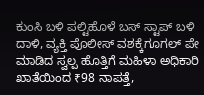ಕುಂಸಿ ಬಳಿ ಪಲ್ಟಿಹೊಳೆ ಬಸ್ ಸ್ಟಾಪ್ ಬಳಿ ದಾಳಿ, ವ್ಯಕ್ತಿ ಪೊಲೀಸ್ ವಶಕ್ಕೆಗೂಗಲ್ ಪೇ ಮಾಡಿದ ಸ್ವಲ್ಪ ಹೊತ್ತಿಗೆ ಮಹಿಳಾ ಅಧಿಕಾರಿ ಖಾತೆಯಿಂದ ₹98 ನಾಪತ್ತೆ,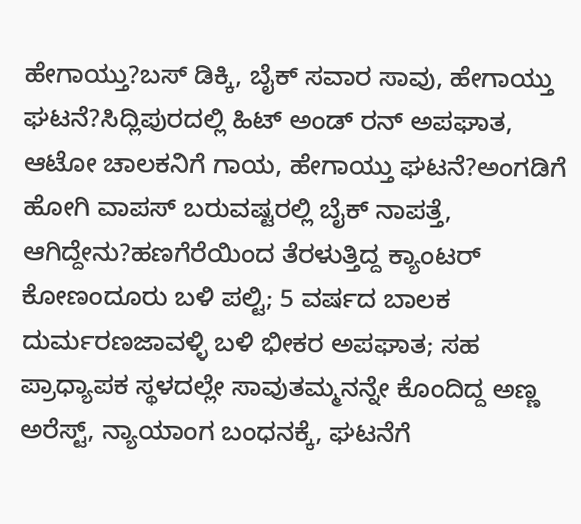ಹೇಗಾಯ್ತು?ಬಸ್ ಡಿಕ್ಕಿ, ಬೈಕ್ ಸವಾರ ಸಾವು, ಹೇಗಾಯ್ತು ಘಟನೆ?ಸಿದ್ಲಿಪುರದಲ್ಲಿ ಹಿಟ್ ಅಂಡ್ ರನ್ ಅಪಘಾತ, ಆಟೋ ಚಾಲಕನಿಗೆ ಗಾಯ, ಹೇಗಾಯ್ತು ಘಟನೆ?ಅಂಗಡಿಗೆ ಹೋಗಿ ವಾಪಸ್ ಬರುವಷ್ಟರಲ್ಲಿ ಬೈಕ್ ನಾಪತ್ತೆ, ಆಗಿದ್ದೇನು?ಹಣಗೆರೆಯಿಂದ ತೆರಳುತ್ತಿದ್ದ ಕ್ಯಾಂಟರ್ ಕೋಣಂದೂರು ಬಳಿ ಪಲ್ಟಿ; 5 ವರ್ಷದ ಬಾಲಕ ದುರ್ಮರಣಜಾವಳ್ಳಿ ಬಳಿ ಭೀಕರ ಅಪಘಾತ; ಸಹ ಪ್ರಾಧ್ಯಾಪಕ ಸ್ಥಳದಲ್ಲೇ ಸಾವುತಮ್ಮನನ್ನೇ ಕೊಂದಿದ್ದ ಅಣ್ಣ ಅರೆಸ್ಟ್, ನ್ಯಾಯಾಂಗ ಬಂಧನಕ್ಕೆ, ಘಟನೆಗೆ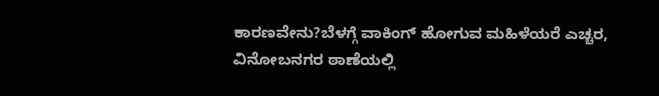ಕಾರಣವೇನು?ಬೆಳಗ್ಗೆ ವಾಕಿಂಗ್ ಹೋಗುವ ಮಹಿಳೆಯರೆ ಎಚ್ಚರ, ವಿನೋಬನಗರ ಠಾಣೆಯಲ್ಲಿ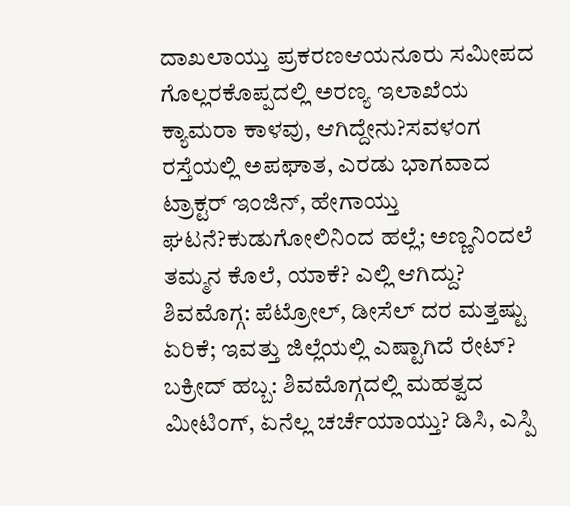ದಾಖಲಾಯ್ತು ಪ್ರಕರಣಆಯನೂರು ಸಮೀಪದ ಗೊಲ್ಲರಕೊಪ್ಪದಲ್ಲಿ ಅರಣ್ಯ ಇಲಾಖೆಯ ಕ್ಯಾಮರಾ ಕಾಳವು, ಆಗಿದ್ದೇನು?ಸವಳಂಗ ರಸ್ತೆಯಲ್ಲಿ ಅಪಘಾತ, ಎರಡು ಭಾಗವಾದ ಟ್ರಾಕ್ಟರ್ ಇಂಜಿನ್, ಹೇಗಾಯ್ತು ಘಟನೆ?ಕುಡುಗೋಲಿನಿಂದ ಹಲ್ಲೆ; ಅಣ್ಣನಿಂದಲೆ ತಮ್ಮನ ಕೊಲೆ, ಯಾಕೆ? ಎಲ್ಲಿ ಆಗಿದ್ದು? ಶಿವಮೊಗ್ಗ: ಪೆಟ್ರೋಲ್, ಡೀಸೆಲ್ ದರ ಮತ್ತಷ್ಟು ಏರಿಕೆ; ಇವತ್ತು ಜಿಲ್ಲೆಯಲ್ಲಿ ಎಷ್ಟಾಗಿದೆ ರೇಟ್? ಬಕ್ರೀದ್ ಹಬ್ಬ: ಶಿವಮೊಗ್ಗದಲ್ಲಿ ಮಹತ್ವದ ಮೀಟಿಂಗ್, ಏನೆಲ್ಲ ಚರ್ಚೆಯಾಯ್ತು? ಡಿಸಿ, ಎಸ್ಪಿ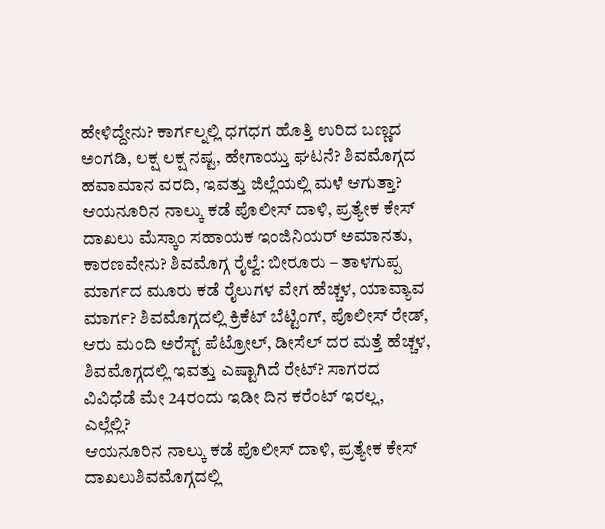ಹೇಳಿದ್ದೇನು? ಕಾರ್ಗಲ್ನಲ್ಲಿ ಧಗಧಗ ಹೊತ್ತಿ ಉರಿದ ಬಣ್ಣದ ಅಂಗಡಿ, ಲಕ್ಷ ಲಕ್ಷ ನಷ್ಟ, ಹೇಗಾಯ್ತು ಘಟನೆ? ಶಿವಮೊಗ್ಗದ ಹವಾಮಾನ ವರದಿ, ಇವತ್ತು ಜಿಲ್ಲೆಯಲ್ಲಿ ಮಳೆ ಆಗುತ್ತಾ? ಆಯನೂರಿನ ನಾಲ್ಕು ಕಡೆ ಪೊಲೀಸ್ ದಾಳಿ, ಪ್ರತ್ಯೇಕ ಕೇಸ್ ದಾಖಲು ಮೆಸ್ಕಾಂ ಸಹಾಯಕ ಇಂಜಿನಿಯರ್ ಅಮಾನತು, ಕಾರಣವೇನು? ಶಿವಮೊಗ್ಗ ರೈಲ್ವೆ: ಬೀರೂರು – ತಾಳಗುಪ್ಪ ಮಾರ್ಗದ ಮೂರು ಕಡೆ ರೈಲುಗಳ ವೇಗ ಹೆಚ್ಚಳ, ಯಾವ್ಯಾವ ಮಾರ್ಗ? ಶಿವಮೊಗ್ಗದಲ್ಲಿ ಕ್ರಿಕೆಟ್ ಬೆಟ್ಟಿಂಗ್, ಪೊಲೀಸ್ ರೇಡ್, ಆರು ಮಂದಿ ಅರೆಸ್ಟ್ ಪೆಟ್ರೋಲ್, ಡೀಸೆಲ್ ದರ ಮತ್ತೆ ಹೆಚ್ಚಳ, ಶಿವಮೊಗ್ಗದಲ್ಲಿ ಇವತ್ತು ಎಷ್ಟಾಗಿದೆ ರೇಟ್? ಸಾಗರದ ವಿವಿಧೆಡೆ ಮೇ 24ರಂದು ಇಡೀ ದಿನ ಕರೆಂಟ್ ಇರಲ್ಲ, ಎಲ್ಲೆಲ್ಲಿ?
ಆಯನೂರಿನ ನಾಲ್ಕು ಕಡೆ ಪೊಲೀಸ್ ದಾಳಿ, ಪ್ರತ್ಯೇಕ ಕೇಸ್ ದಾಖಲುಶಿವಮೊಗ್ಗದಲ್ಲಿ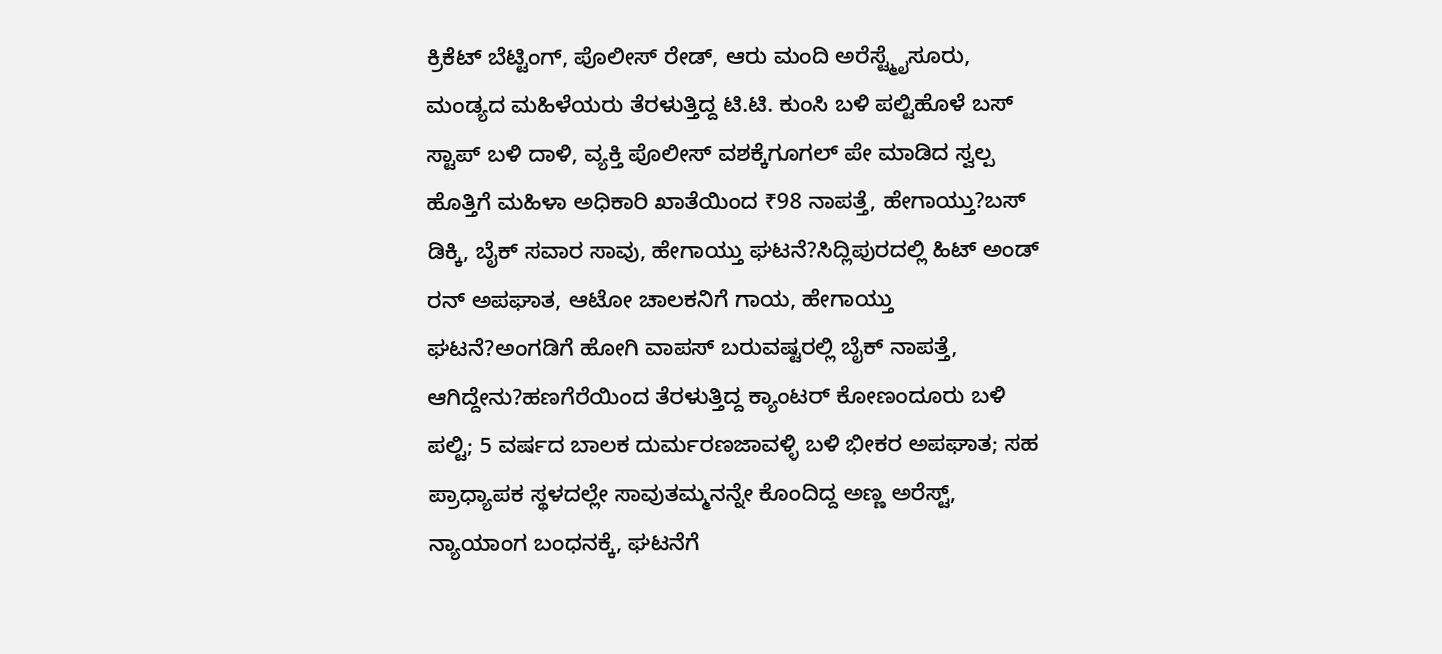ಕ್ರಿಕೆಟ್ ಬೆಟ್ಟಿಂಗ್, ಪೊಲೀಸ್ ರೇಡ್, ಆರು ಮಂದಿ ಅರೆಸ್ಟ್ಮೈಸೂರು, ಮಂಡ್ಯದ ಮಹಿಳೆಯರು ತೆರಳುತ್ತಿದ್ದ ಟಿ.ಟಿ. ಕುಂಸಿ ಬಳಿ ಪಲ್ಟಿಹೊಳೆ ಬಸ್ ಸ್ಟಾಪ್ ಬಳಿ ದಾಳಿ, ವ್ಯಕ್ತಿ ಪೊಲೀಸ್ ವಶಕ್ಕೆಗೂಗಲ್ ಪೇ ಮಾಡಿದ ಸ್ವಲ್ಪ ಹೊತ್ತಿಗೆ ಮಹಿಳಾ ಅಧಿಕಾರಿ ಖಾತೆಯಿಂದ ₹98 ನಾಪತ್ತೆ, ಹೇಗಾಯ್ತು?ಬಸ್ ಡಿಕ್ಕಿ, ಬೈಕ್ ಸವಾರ ಸಾವು, ಹೇಗಾಯ್ತು ಘಟನೆ?ಸಿದ್ಲಿಪುರದಲ್ಲಿ ಹಿಟ್ ಅಂಡ್ ರನ್ ಅಪಘಾತ, ಆಟೋ ಚಾಲಕನಿಗೆ ಗಾಯ, ಹೇಗಾಯ್ತು ಘಟನೆ?ಅಂಗಡಿಗೆ ಹೋಗಿ ವಾಪಸ್ ಬರುವಷ್ಟರಲ್ಲಿ ಬೈಕ್ ನಾಪತ್ತೆ, ಆಗಿದ್ದೇನು?ಹಣಗೆರೆಯಿಂದ ತೆರಳುತ್ತಿದ್ದ ಕ್ಯಾಂಟರ್ ಕೋಣಂದೂರು ಬಳಿ ಪಲ್ಟಿ; 5 ವರ್ಷದ ಬಾಲಕ ದುರ್ಮರಣಜಾವಳ್ಳಿ ಬಳಿ ಭೀಕರ ಅಪಘಾತ; ಸಹ ಪ್ರಾಧ್ಯಾಪಕ ಸ್ಥಳದಲ್ಲೇ ಸಾವುತಮ್ಮನನ್ನೇ ಕೊಂದಿದ್ದ ಅಣ್ಣ ಅರೆಸ್ಟ್, ನ್ಯಾಯಾಂಗ ಬಂಧನಕ್ಕೆ, ಘಟನೆಗೆ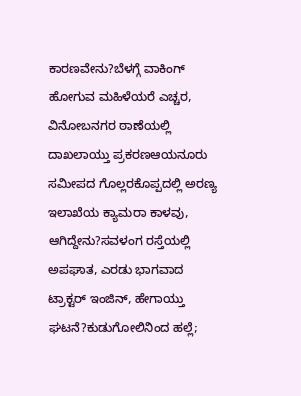ಕಾರಣವೇನು?ಬೆಳಗ್ಗೆ ವಾಕಿಂಗ್ ಹೋಗುವ ಮಹಿಳೆಯರೆ ಎಚ್ಚರ, ವಿನೋಬನಗರ ಠಾಣೆಯಲ್ಲಿ ದಾಖಲಾಯ್ತು ಪ್ರಕರಣಆಯನೂರು ಸಮೀಪದ ಗೊಲ್ಲರಕೊಪ್ಪದಲ್ಲಿ ಅರಣ್ಯ ಇಲಾಖೆಯ ಕ್ಯಾಮರಾ ಕಾಳವು, ಆಗಿದ್ದೇನು?ಸವಳಂಗ ರಸ್ತೆಯಲ್ಲಿ ಅಪಘಾತ, ಎರಡು ಭಾಗವಾದ ಟ್ರಾಕ್ಟರ್ ಇಂಜಿನ್, ಹೇಗಾಯ್ತು ಘಟನೆ?ಕುಡುಗೋಲಿನಿಂದ ಹಲ್ಲೆ;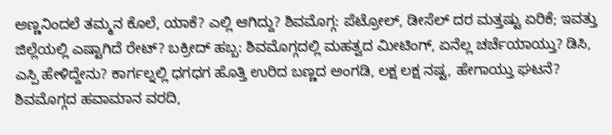ಅಣ್ಣನಿಂದಲೆ ತಮ್ಮನ ಕೊಲೆ, ಯಾಕೆ? ಎಲ್ಲಿ ಆಗಿದ್ದು? ಶಿವಮೊಗ್ಗ: ಪೆಟ್ರೋಲ್, ಡೀಸೆಲ್ ದರ ಮತ್ತಷ್ಟು ಏರಿಕೆ; ಇವತ್ತು ಜಿಲ್ಲೆಯಲ್ಲಿ ಎಷ್ಟಾಗಿದೆ ರೇಟ್? ಬಕ್ರೀದ್ ಹಬ್ಬ: ಶಿವಮೊಗ್ಗದಲ್ಲಿ ಮಹತ್ವದ ಮೀಟಿಂಗ್, ಏನೆಲ್ಲ ಚರ್ಚೆಯಾಯ್ತು? ಡಿಸಿ, ಎಸ್ಪಿ ಹೇಳಿದ್ದೇನು? ಕಾರ್ಗಲ್ನಲ್ಲಿ ಧಗಧಗ ಹೊತ್ತಿ ಉರಿದ ಬಣ್ಣದ ಅಂಗಡಿ, ಲಕ್ಷ ಲಕ್ಷ ನಷ್ಟ, ಹೇಗಾಯ್ತು ಘಟನೆ? ಶಿವಮೊಗ್ಗದ ಹವಾಮಾನ ವರದಿ,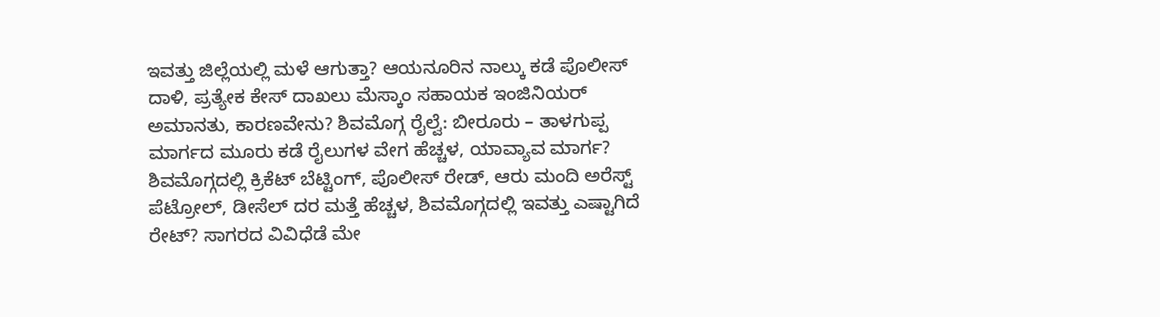ಇವತ್ತು ಜಿಲ್ಲೆಯಲ್ಲಿ ಮಳೆ ಆಗುತ್ತಾ? ಆಯನೂರಿನ ನಾಲ್ಕು ಕಡೆ ಪೊಲೀಸ್ ದಾಳಿ, ಪ್ರತ್ಯೇಕ ಕೇಸ್ ದಾಖಲು ಮೆಸ್ಕಾಂ ಸಹಾಯಕ ಇಂಜಿನಿಯರ್ ಅಮಾನತು, ಕಾರಣವೇನು? ಶಿವಮೊಗ್ಗ ರೈಲ್ವೆ: ಬೀರೂರು – ತಾಳಗುಪ್ಪ ಮಾರ್ಗದ ಮೂರು ಕಡೆ ರೈಲುಗಳ ವೇಗ ಹೆಚ್ಚಳ, ಯಾವ್ಯಾವ ಮಾರ್ಗ? ಶಿವಮೊಗ್ಗದಲ್ಲಿ ಕ್ರಿಕೆಟ್ ಬೆಟ್ಟಿಂಗ್, ಪೊಲೀಸ್ ರೇಡ್, ಆರು ಮಂದಿ ಅರೆಸ್ಟ್ ಪೆಟ್ರೋಲ್, ಡೀಸೆಲ್ ದರ ಮತ್ತೆ ಹೆಚ್ಚಳ, ಶಿವಮೊಗ್ಗದಲ್ಲಿ ಇವತ್ತು ಎಷ್ಟಾಗಿದೆ ರೇಟ್? ಸಾಗರದ ವಿವಿಧೆಡೆ ಮೇ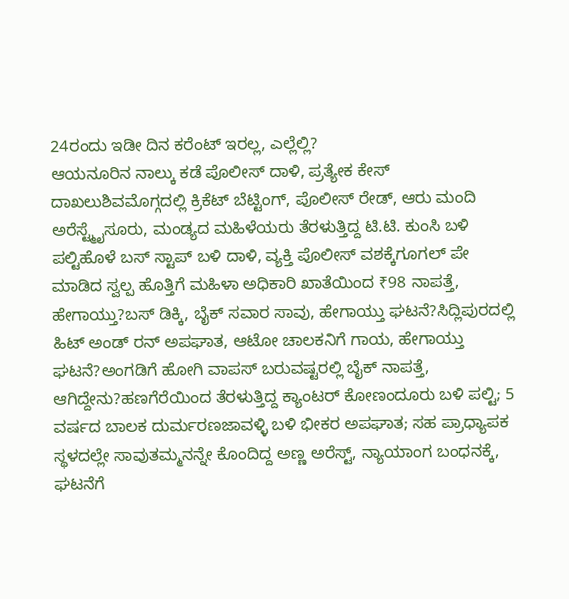24ರಂದು ಇಡೀ ದಿನ ಕರೆಂಟ್ ಇರಲ್ಲ, ಎಲ್ಲೆಲ್ಲಿ?
ಆಯನೂರಿನ ನಾಲ್ಕು ಕಡೆ ಪೊಲೀಸ್ ದಾಳಿ, ಪ್ರತ್ಯೇಕ ಕೇಸ್ ದಾಖಲುಶಿವಮೊಗ್ಗದಲ್ಲಿ ಕ್ರಿಕೆಟ್ ಬೆಟ್ಟಿಂಗ್, ಪೊಲೀಸ್ ರೇಡ್, ಆರು ಮಂದಿ ಅರೆಸ್ಟ್ಮೈಸೂರು, ಮಂಡ್ಯದ ಮಹಿಳೆಯರು ತೆರಳುತ್ತಿದ್ದ ಟಿ.ಟಿ. ಕುಂಸಿ ಬಳಿ ಪಲ್ಟಿಹೊಳೆ ಬಸ್ ಸ್ಟಾಪ್ ಬಳಿ ದಾಳಿ, ವ್ಯಕ್ತಿ ಪೊಲೀಸ್ ವಶಕ್ಕೆಗೂಗಲ್ ಪೇ ಮಾಡಿದ ಸ್ವಲ್ಪ ಹೊತ್ತಿಗೆ ಮಹಿಳಾ ಅಧಿಕಾರಿ ಖಾತೆಯಿಂದ ₹98 ನಾಪತ್ತೆ, ಹೇಗಾಯ್ತು?ಬಸ್ ಡಿಕ್ಕಿ, ಬೈಕ್ ಸವಾರ ಸಾವು, ಹೇಗಾಯ್ತು ಘಟನೆ?ಸಿದ್ಲಿಪುರದಲ್ಲಿ ಹಿಟ್ ಅಂಡ್ ರನ್ ಅಪಘಾತ, ಆಟೋ ಚಾಲಕನಿಗೆ ಗಾಯ, ಹೇಗಾಯ್ತು ಘಟನೆ?ಅಂಗಡಿಗೆ ಹೋಗಿ ವಾಪಸ್ ಬರುವಷ್ಟರಲ್ಲಿ ಬೈಕ್ ನಾಪತ್ತೆ, ಆಗಿದ್ದೇನು?ಹಣಗೆರೆಯಿಂದ ತೆರಳುತ್ತಿದ್ದ ಕ್ಯಾಂಟರ್ ಕೋಣಂದೂರು ಬಳಿ ಪಲ್ಟಿ; 5 ವರ್ಷದ ಬಾಲಕ ದುರ್ಮರಣಜಾವಳ್ಳಿ ಬಳಿ ಭೀಕರ ಅಪಘಾತ; ಸಹ ಪ್ರಾಧ್ಯಾಪಕ ಸ್ಥಳದಲ್ಲೇ ಸಾವುತಮ್ಮನನ್ನೇ ಕೊಂದಿದ್ದ ಅಣ್ಣ ಅರೆಸ್ಟ್, ನ್ಯಾಯಾಂಗ ಬಂಧನಕ್ಕೆ, ಘಟನೆಗೆ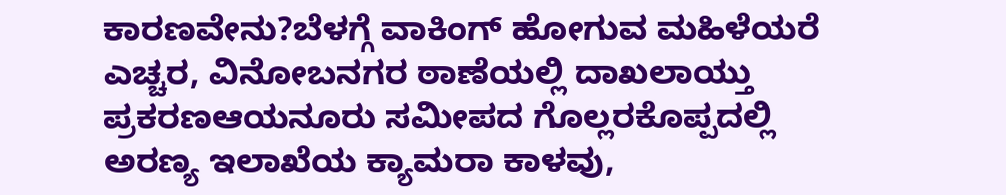ಕಾರಣವೇನು?ಬೆಳಗ್ಗೆ ವಾಕಿಂಗ್ ಹೋಗುವ ಮಹಿಳೆಯರೆ ಎಚ್ಚರ, ವಿನೋಬನಗರ ಠಾಣೆಯಲ್ಲಿ ದಾಖಲಾಯ್ತು ಪ್ರಕರಣಆಯನೂರು ಸಮೀಪದ ಗೊಲ್ಲರಕೊಪ್ಪದಲ್ಲಿ ಅರಣ್ಯ ಇಲಾಖೆಯ ಕ್ಯಾಮರಾ ಕಾಳವು,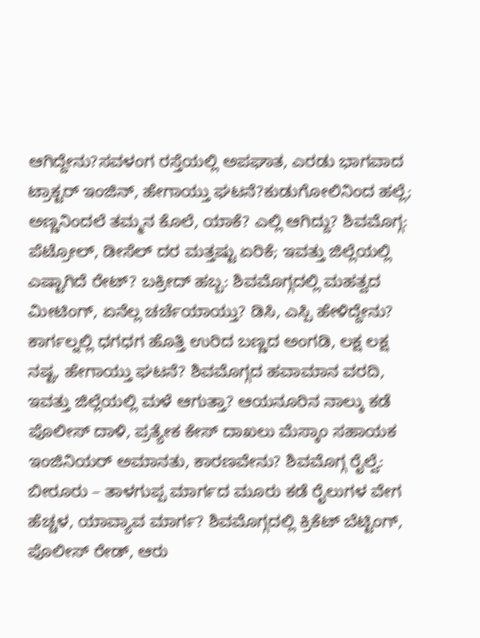ಆಗಿದ್ದೇನು?ಸವಳಂಗ ರಸ್ತೆಯಲ್ಲಿ ಅಪಘಾತ, ಎರಡು ಭಾಗವಾದ ಟ್ರಾಕ್ಟರ್ ಇಂಜಿನ್, ಹೇಗಾಯ್ತು ಘಟನೆ?ಕುಡುಗೋಲಿನಿಂದ ಹಲ್ಲೆ; ಅಣ್ಣನಿಂದಲೆ ತಮ್ಮನ ಕೊಲೆ, ಯಾಕೆ? ಎಲ್ಲಿ ಆಗಿದ್ದು? ಶಿವಮೊಗ್ಗ: ಪೆಟ್ರೋಲ್, ಡೀಸೆಲ್ ದರ ಮತ್ತಷ್ಟು ಏರಿಕೆ; ಇವತ್ತು ಜಿಲ್ಲೆಯಲ್ಲಿ ಎಷ್ಟಾಗಿದೆ ರೇಟ್? ಬಕ್ರೀದ್ ಹಬ್ಬ: ಶಿವಮೊಗ್ಗದಲ್ಲಿ ಮಹತ್ವದ ಮೀಟಿಂಗ್, ಏನೆಲ್ಲ ಚರ್ಚೆಯಾಯ್ತು? ಡಿಸಿ, ಎಸ್ಪಿ ಹೇಳಿದ್ದೇನು? ಕಾರ್ಗಲ್ನಲ್ಲಿ ಧಗಧಗ ಹೊತ್ತಿ ಉರಿದ ಬಣ್ಣದ ಅಂಗಡಿ, ಲಕ್ಷ ಲಕ್ಷ ನಷ್ಟ, ಹೇಗಾಯ್ತು ಘಟನೆ? ಶಿವಮೊಗ್ಗದ ಹವಾಮಾನ ವರದಿ, ಇವತ್ತು ಜಿಲ್ಲೆಯಲ್ಲಿ ಮಳೆ ಆಗುತ್ತಾ? ಆಯನೂರಿನ ನಾಲ್ಕು ಕಡೆ ಪೊಲೀಸ್ ದಾಳಿ, ಪ್ರತ್ಯೇಕ ಕೇಸ್ ದಾಖಲು ಮೆಸ್ಕಾಂ ಸಹಾಯಕ ಇಂಜಿನಿಯರ್ ಅಮಾನತು, ಕಾರಣವೇನು? ಶಿವಮೊಗ್ಗ ರೈಲ್ವೆ: ಬೀರೂರು – ತಾಳಗುಪ್ಪ ಮಾರ್ಗದ ಮೂರು ಕಡೆ ರೈಲುಗಳ ವೇಗ ಹೆಚ್ಚಳ, ಯಾವ್ಯಾವ ಮಾರ್ಗ? ಶಿವಮೊಗ್ಗದಲ್ಲಿ ಕ್ರಿಕೆಟ್ ಬೆಟ್ಟಿಂಗ್, ಪೊಲೀಸ್ ರೇಡ್, ಆರು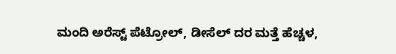ಮಂದಿ ಅರೆಸ್ಟ್ ಪೆಟ್ರೋಲ್, ಡೀಸೆಲ್ ದರ ಮತ್ತೆ ಹೆಚ್ಚಳ,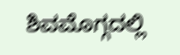ಶಿವಮೊಗ್ಗದಲ್ಲಿ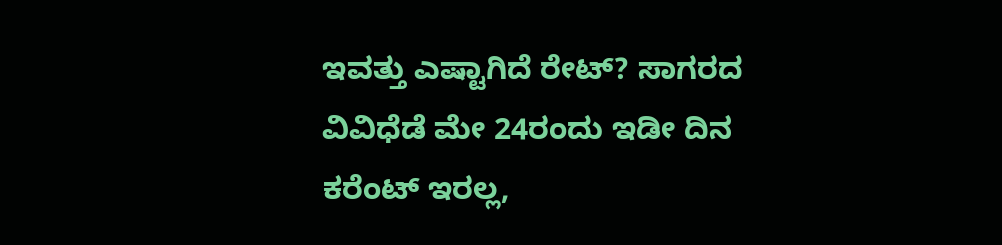ಇವತ್ತು ಎಷ್ಟಾಗಿದೆ ರೇಟ್? ಸಾಗರದ ವಿವಿಧೆಡೆ ಮೇ 24ರಂದು ಇಡೀ ದಿನ ಕರೆಂಟ್ ಇರಲ್ಲ,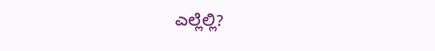ಎಲ್ಲೆಲ್ಲಿ?